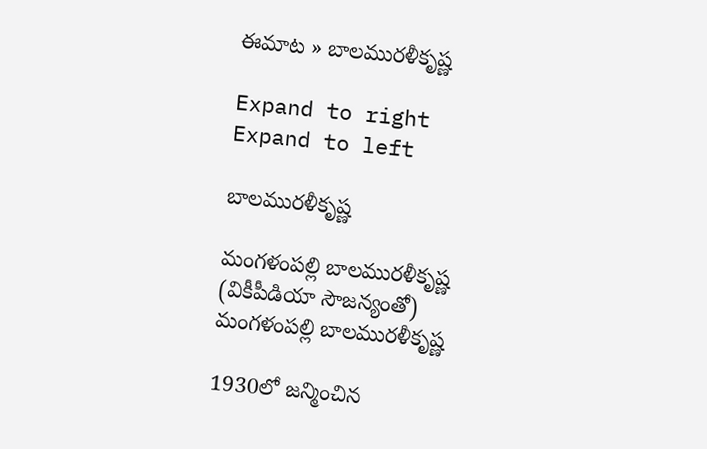ఈమాట » బాలమురళీకృష్ణ

Expand to right
Expand to left

బాలమురళీకృష్ణ

మంగళంపల్లి బాలమురళీకృష్ణ (వికీపీడియా సౌజన్యంతో)
మంగళంపల్లి బాలమురళీకృష్ణ

1930లో జన్మించిన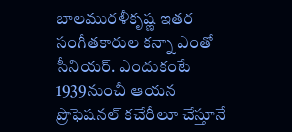బాలమురళీకృష్ణ ఇతర సంగీతకారుల కన్నా ఎంతో సీనియర్. ఎందుకంటే 1939నుంచీ ఆయన ప్రొఫెషనల్ కచేరీలూ చేస్తూనే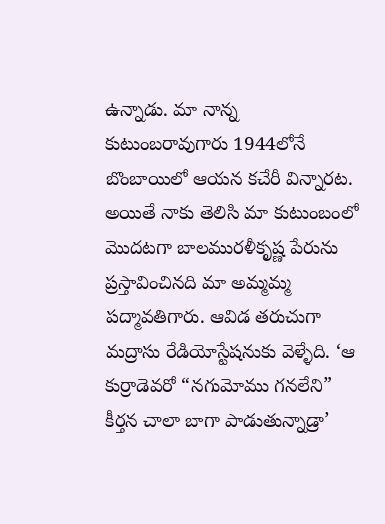ఉన్నాడు. మా నాన్న కుటుంబరావుగారు 1944లోనే బొంబాయిలో ఆయన కచేరీ విన్నారట. అయితే నాకు తెలిసి మా కుటుంబంలో మొదటగా బాలమురళీకృష్ణ పేరును ప్రస్తావించినది మా అమ్మమ్మ పద్మావతిగారు. ఆవిడ తరుచుగా మద్రాసు రేడియోస్టేషనుకు వెళ్ళేది. ‘ఆ కుర్రాడెవరో “నగుమోము గనలేని” కీర్తన చాలా బాగా పాడుతున్నాడ్రా’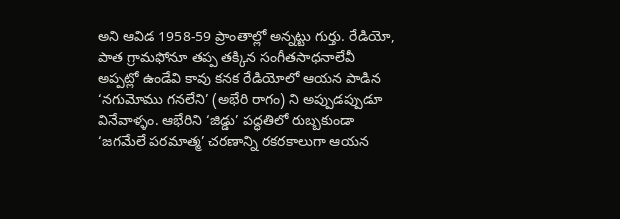అని ఆవిడ 1958-59 ప్రాంతాల్లో అన్నట్టు గుర్తు. రేడియో, పాత గ్రామఫోనూ తప్ప తక్కిన సంగీతసాధనాలేవీ అప్పట్లో ఉండేవి కావు కనక రేడియోలో ఆయన పాడిన ‘నగుమోము గనలేని’ (అభేరి రాగం) ని అప్పుడప్పుడూ వినేవాళ్ళం. ఆభేరిని ‘జిడ్డు’ పద్ధతిలో రుబ్బకుండా ‘జగమేలే పరమాత్మ’ చరణాన్ని రకరకాలుగా ఆయన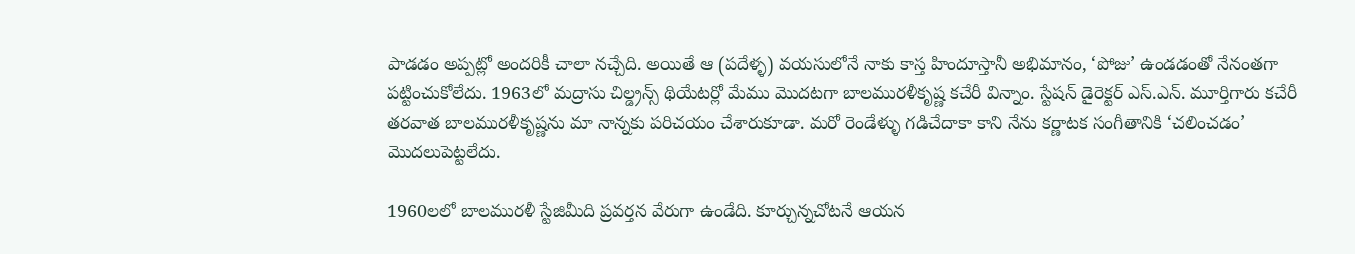పాడడం అప్పట్లో అందరికీ చాలా నచ్చేది. అయితే ఆ (పదేళ్ళ) వయసులోనే నాకు కాస్త హిందూస్తానీ అభిమానం, ‘పోజు’ ఉండడంతో నేనంతగా పట్టించుకోలేదు. 1963లో మద్రాసు చిల్డ్రన్స్ థియేటర్లో మేము మొదటగా బాలమురళీకృష్ణ కచేరీ విన్నాం. స్టేషన్ డైరెక్టర్ ఎస్.ఎన్. మూర్తిగారు కచేరీ తరవాత బాలమురళీకృష్ణను మా నాన్నకు పరిచయం చేశారుకూడా. మరో రెండేళ్ళు గడిచేదాకా కాని నేను కర్ణాటక సంగీతానికి ‘చలించడం’ మొదలుపెట్టలేదు.

1960లలో బాలమురళీ స్టేజిమీది ప్రవర్తన వేరుగా ఉండేది. కూర్చున్నచోటనే ఆయన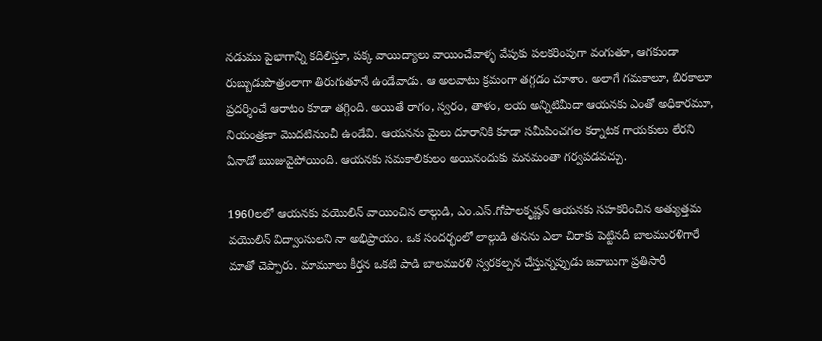నడుము పైభాగాన్ని కదిలిస్తూ, పక్క వాయిద్యాలు వాయించేవాళ్ళ వేపుకు పలకరింపుగా వంగుతూ, ఆగకుండా రుబ్బుడుపొత్రంలాగా తిరుగుతూనే ఉండేవాడు. ఆ అలవాటు క్రమంగా తగ్గడం చూశాం. అలాగే గమకాలూ, బిరకాలూ ప్రదర్శించే ఆరాటం కూడా తగ్గింది. అయితే రాగం, స్వరం, తాళం, లయ అన్నిటిమీదా ఆయనకు ఎంతో అధికారమూ, నియంత్రణా మొదటినుంచీ ఉండేవి. ఆయనను మైలు దూరానికి కూడా సమీపించగల కర్నాటక గాయకులు లేరని ఏనాడో ఋజువైపోయింది. ఆయనకు సమకాలికులం అయినందుకు మనమంతా గర్వపడవచ్చు.

1960లలో ఆయనకు వయొలిన్ వాయించిన లాల్గుడి, ఎం.ఎస్.గోపాలకృష్ణన్ ఆయనకు సహకరించిన అత్యుత్తమ వయొలిన్ విద్వాంసులని నా అభిప్రాయం. ఒక సందర్భంలో లాల్గుడి తనను ఎలా చిరాకు పెట్టినదీ బాలమురళిగారే మాతో చెప్పారు. మామూలు కీర్తన ఒకటి పాడి బాలమురళి స్వరకల్పన చేస్తున్నప్పుడు జవాబుగా ప్రతిసారీ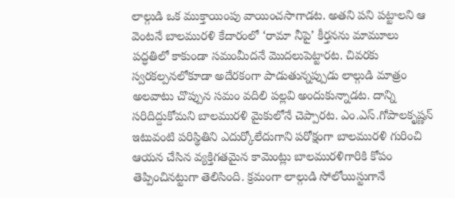లాల్గుడి ఒక ముక్తాయింపు వాయించసాగాడట. అతని పని పట్టాలని ఆ వెంటనే బాలమురళి కేదారంలో ‘రామా నీపై’ కీర్తనను మామూలు పద్ధతిలో కాకుండా సమంమీదనే మొదలుపెట్టారట. చివరకు స్వరకల్పనలోకూడా అదేరకంగా పాడుతున్నప్పుడు లాల్గుడి మాత్రం అలవాటు చొప్పున సమం వదిలి పల్లవి అందుకున్నాడట. దాన్ని సరిదిద్దుకోమని బాలమురళి మైకులోనే చెప్పారట. ఎం.ఎస్.గోపాలకృష్ణన్ ఇటువంటి పరిస్థితిని ఎదుర్కోలేదుగాని పరోక్షంగా బాలమురళి గురించి ఆయన చేసిన వ్యక్తిగతమైన కామెంట్లు బాలమురళిగారికి కోపం తెప్పించినట్టుగా తెలిసింది. క్రమంగా లాల్గుడి సోలోయిస్టుగానే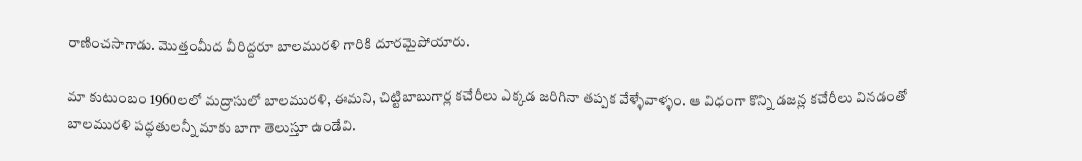రాణించసాగాడు. మొత్తంమీద వీరిద్దరూ బాలమురళి గారికి దూరమైపోయారు.

మా కుటుంబం 1960లలో మద్రాసులో బాలమురళి, ఈమని, చిట్టిబాబుగార్ల కచేరీలు ఎక్కడ జరిగినా తప్పక వేళ్ళేవాళ్ళం. ఆ విధంగా కొన్ని డజన్ల కచేరీలు వినడంతో బాలమురళి పద్ధతులన్నీ మాకు బాగా తెలుస్తూ ఉండేవి.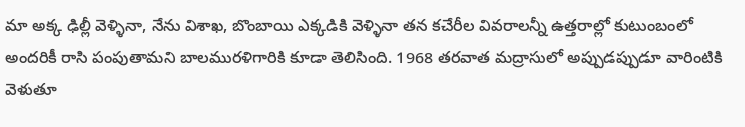మా అక్క ఢిల్లీ వెళ్ళినా, నేను విశాఖ, బొంబాయి ఎక్కడికి వెళ్ళినా తన కచేరీల వివరాలన్నీ ఉత్తరాల్లో కుటుంబంలో అందరికీ రాసి పంపుతామని బాలమురళిగారికి కూడా తెలిసింది. 1968 తరవాత మద్రాసులో అప్పుడప్పుడూ వారింటికి వెళుతూ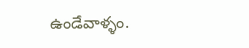ఉండేవాళ్ళం.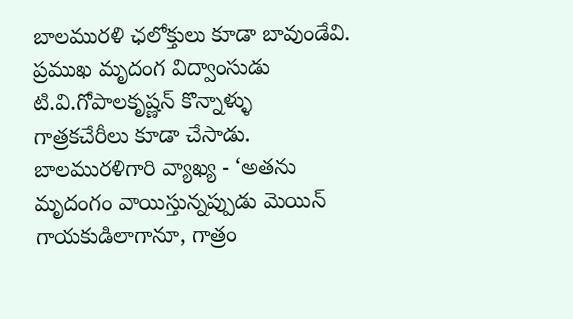బాలమురళి ఛలోక్తులు కూడా బావుండేవి. ప్రముఖ మృదంగ విద్వాంసుడు టి.వి.గోపాలకృష్ణన్ కొన్నాళ్ళు గాత్రకచేరీలు కూడా చేసాడు. బాలమురళిగారి వ్యాఖ్య - ‘అతను మృదంగం వాయిస్తున్నప్పుడు మెయిన్ గాయకుడిలాగానూ, గాత్రం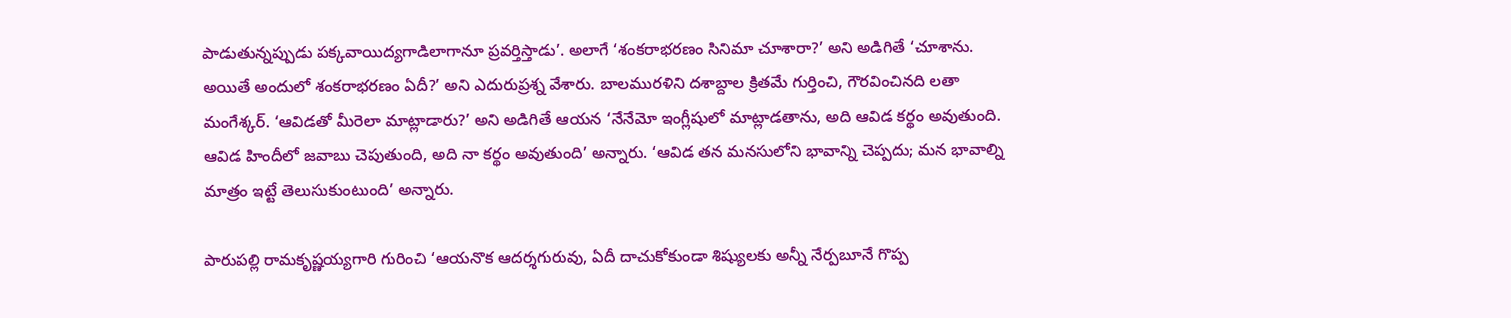పాడుతున్నప్పుడు పక్కవాయిద్యగాడిలాగానూ ప్రవర్తిస్తాడు’. అలాగే ‘శంకరాభరణం సినిమా చూశారా?’ అని అడిగితే ‘చూశాను. అయితే అందులో శంకరాభరణం ఏదీ?’ అని ఎదురుప్రశ్న వేశారు. బాలమురళిని దశాబ్దాల క్రితమే గుర్తించి, గౌరవించినది లతా మంగేశ్కర్. ‘ఆవిడతో మీరెలా మాట్లాడారు?’ అని అడిగితే ఆయన ‘నేనేమో ఇంగ్లీషులో మాట్లాడతాను, అది ఆవిడ కర్థం అవుతుంది. ఆవిడ హిందీలో జవాబు చెపుతుంది, అది నా కర్థం అవుతుంది’ అన్నారు. ‘ఆవిడ తన మనసులోని భావాన్ని చెప్పదు; మన భావాల్ని మాత్రం ఇట్టే తెలుసుకుంటుంది’ అన్నారు.

పారుపల్లి రామకృష్ణయ్యగారి గురించి ‘ఆయనొక ఆదర్శగురువు, ఏదీ దాచుకోకుండా శిష్యులకు అన్నీ నేర్పబూనే గొప్ప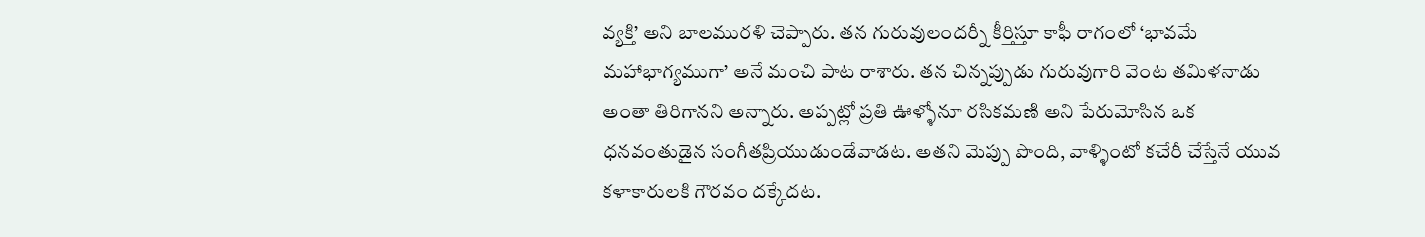వ్యక్తి’ అని బాలమురళి చెప్పారు. తన గురువులందర్నీ కీర్తిస్తూ కాఫీ రాగంలో ‘భావమే మహాభాగ్యముగా’ అనే మంచి పాట రాశారు. తన చిన్నప్పుడు గురువుగారి వెంట తమిళనాడు అంతా తిరిగానని అన్నారు. అప్పట్లో ప్రతి ఊళ్ళోనూ రసికమణి అని పేరుమోసిన ఒక ధనవంతుడైన సంగీతప్రియుడుండేవాడట. అతని మెప్పు పొంది, వాళ్ళింటో కచేరీ చేస్తేనే యువ కళాకారులకి గౌరవం దక్కేదట.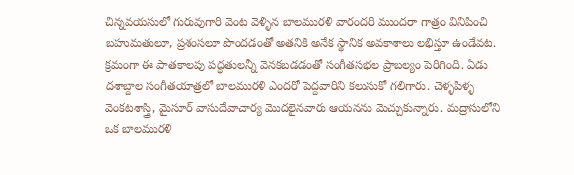చిన్నవయసులో గురువుగారి వెంట వెళ్ళిన బాలమురళి వారందరి ముందరా గాత్రం వినిపించి బహుమతులూ, ప్రశంసలూ పొందడంతో అతనికి అనేక స్థానిక అవకాశాలు లభిస్తూ ఉండేవట. క్రమంగా ఈ పాతకాలపు పద్ధతులన్నీ వెనకబడడంతో సంగీతసభల ప్రాబల్యం పెరిగింది. ఏడు దశాబ్దాల సంగీతయాత్రలో బాలమురళి ఎందరో పెద్దవారిని కలుసుకో గలిగారు. చెళ్ళపిళ్ళ వెంకటశాస్త్రి, మైసూర్ వాసుదేవాచార్య మొదలైనవారు ఆయనను మెచ్చుకున్నారు. మద్రాసులోని ఒక బాలమురళి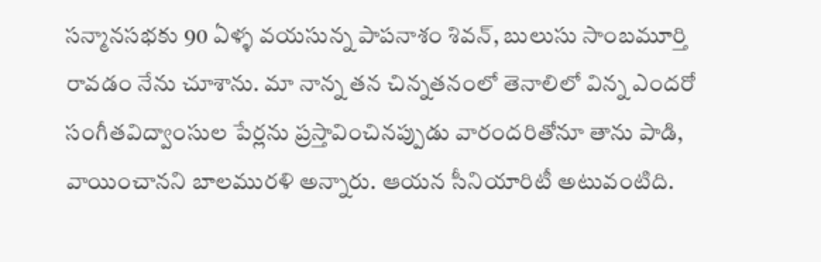సన్మానసభకు 90 ఏళ్ళ వయసున్న పాపనాశం శివన్, బులుసు సాంబమూర్తి రావడం నేను చూశాను. మా నాన్న తన చిన్నతనంలో తెనాలిలో విన్న ఎందరో సంగీతవిద్వాంసుల పేర్లను ప్రస్తావించినప్పుడు వారందరితోనూ తాను పాడి, వాయించానని బాలమురళి అన్నారు. ఆయన సీనియారిటీ అటువంటిది.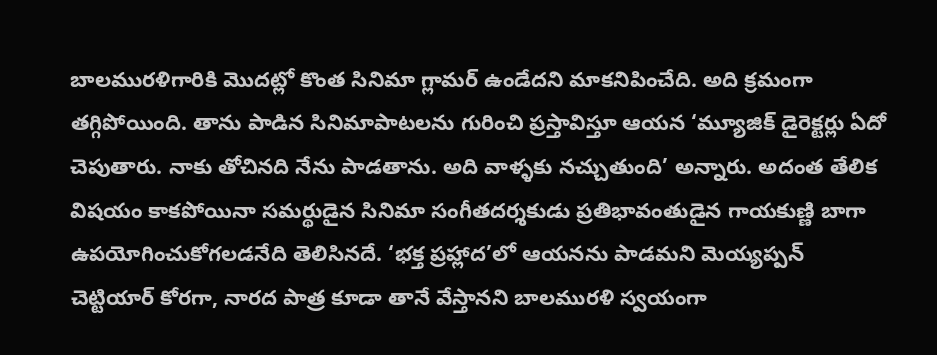బాలమురళిగారికి మొదట్లో కొంత సినిమా గ్లామర్ ఉండేదని మాకనిపించేది. అది క్రమంగా తగ్గిపోయింది. తాను పాడిన సినిమాపాటలను గురించి ప్రస్తావిస్తూ ఆయన ‘మ్యూజిక్ డైరెక్టర్లు ఏదో చెపుతారు. నాకు తోచినది నేను పాడతాను. అది వాళ్ళకు నచ్చుతుంది’ అన్నారు. అదంత తేలిక విషయం కాకపోయినా సమర్థుడైన సినిమా సంగీతదర్శకుడు ప్రతిభావంతుడైన గాయకుణ్ణి బాగా ఉపయోగించుకోగలడనేది తెలిసినదే. ‘భక్త ప్రహ్లాద’లో ఆయనను పాడమని మెయ్యప్పన్ చెట్టియార్ కోరగా, నారద పాత్ర కూడా తానే వేస్తానని బాలమురళి స్వయంగా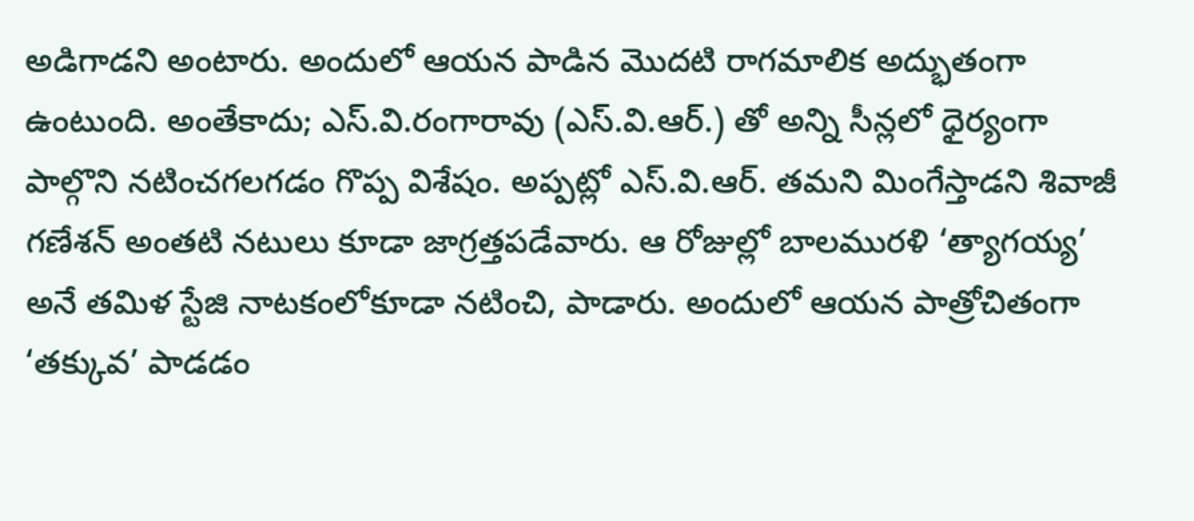అడిగాడని అంటారు. అందులో ఆయన పాడిన మొదటి రాగమాలిక అద్భుతంగా ఉంటుంది. అంతేకాదు; ఎస్.వి.రంగారావు (ఎస్.వి.ఆర్.) తో అన్ని సీన్లలో ధైర్యంగా పాల్గొని నటించగలగడం గొప్ప విశేషం. అప్పట్లో ఎస్.వి.ఆర్. తమని మింగేస్తాడని శివాజీ గణేశన్ అంతటి నటులు కూడా జాగ్రత్తపడేవారు. ఆ రోజుల్లో బాలమురళి ‘త్యాగయ్య’ అనే తమిళ స్టేజి నాటకంలోకూడా నటించి, పాడారు. అందులో ఆయన పాత్రోచితంగా ‘తక్కువ’ పాడడం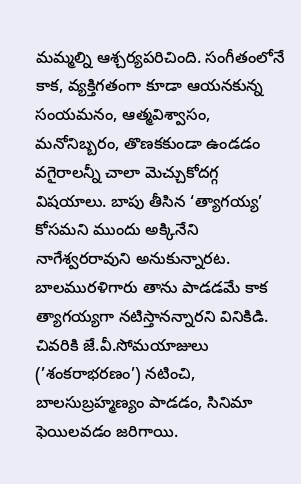మమ్మల్ని ఆశ్చర్యపరిచింది. సంగీతంలోనే కాక, వ్యక్తిగతంగా కూడా ఆయనకున్న సంయమనం, ఆత్మవిశ్వాసం, మనోనిబ్బరం, తొణకకుండా ఉండడం వగైరాలన్నీ చాలా మెచ్చుకోదగ్గ విషయాలు. బాపు తీసిన ‘త్యాగయ్య’ కోసమని ముందు అక్కినేని నాగేశ్వరరావుని అనుకున్నారట. బాలమురళిగారు తాను పాడడమే కాక త్యాగయ్యగా నటిస్తానన్నారని వినికిడి. చివరికి జే.వీ.సోమయాజులు (’శంకరాభరణం’) నటించి, బాలసుబ్రహ్మణ్యం పాడడం, సినిమా ఫెయిలవడం జరిగాయి.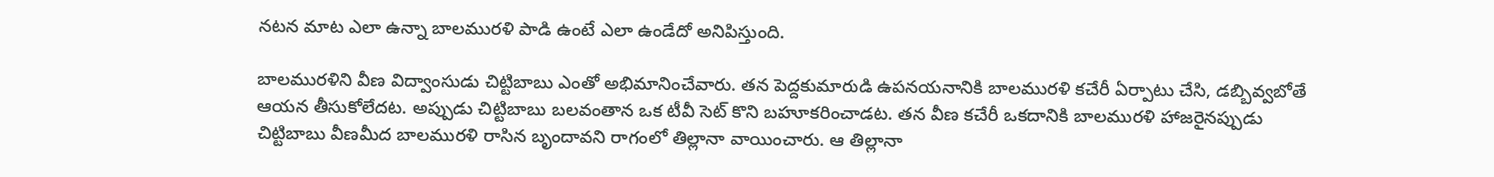నటన మాట ఎలా ఉన్నా బాలమురళి పాడి ఉంటే ఎలా ఉండేదో అనిపిస్తుంది.

బాలమురళిని వీణ విద్వాంసుడు చిట్టిబాబు ఎంతో అభిమానించేవారు. తన పెద్దకుమారుడి ఉపనయనానికి బాలమురళి కచేరీ ఏర్పాటు చేసి, డబ్బివ్వబోతే ఆయన తీసుకోలేదట. అప్పుడు చిట్టిబాబు బలవంతాన ఒక టీవీ సెట్ కొని బహూకరించాడట. తన వీణ కచేరీ ఒకదానికి బాలమురళి హాజరైనప్పుడు చిట్టిబాబు వీణమీద బాలమురళి రాసిన బృందావని రాగంలో తిల్లానా వాయించారు. ఆ తిల్లానా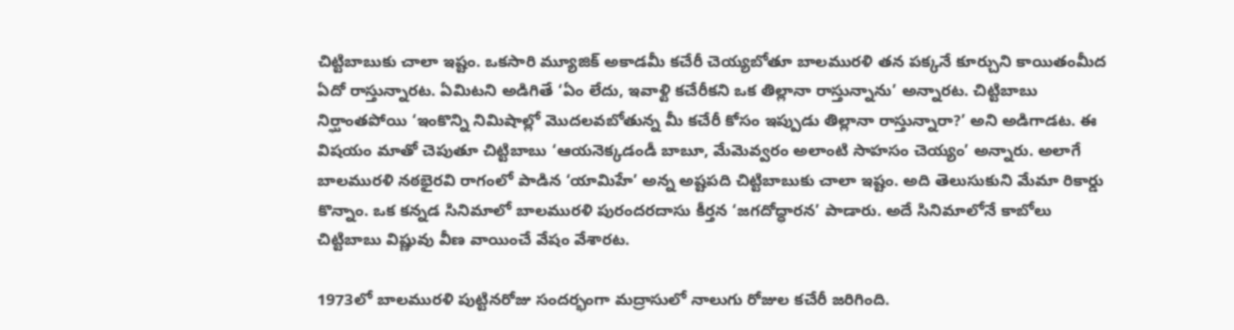చిట్టిబాబుకు చాలా ఇష్టం. ఒకసారి మ్యూజిక్ అకాడమీ కచేరీ చెయ్యబోతూ బాలమురళి తన పక్కనే కూర్చుని కాయితంమీద ఏదో రాస్తున్నారట. ఏమిటని అడిగితే ‘ఏం లేదు, ఇవాళ్టి కచేరీకని ఒక తిల్లానా రాస్తున్నాను’ అన్నారట. చిట్టిబాబు నిర్ఘాంతపోయి ‘ఇంకొన్ని నిమిషాల్లో మొదలవబోతున్న మీ కచేరీ కోసం ఇప్పుడు తిల్లానా రాస్తున్నారా?’ అని అడిగాడట. ఈ విషయం మాతో చెపుతూ చిట్టిబాబు ‘ఆయనెక్కడండీ బాబూ, మేమెవ్వరం అలాంటి సాహసం చెయ్యం’ అన్నారు. అలాగే బాలమురళి నఠభైరవి రాగంలో పాడిన ‘యామిహే’ అన్న అష్టపది చిట్టిబాబుకు చాలా ఇష్టం. అది తెలుసుకుని మేమా రికార్డు కొన్నాం. ఒక కన్నడ సినిమాలో బాలమురళి పురందరదాసు కీర్తన ‘జగదోద్ధారన’ పాడారు. అదే సినిమాలోనే కాబోలు చిట్టిబాబు విష్ణువు వీణ వాయించే వేషం వేశారట.

1973లో బాలమురళి పుట్టినరోజు సందర్భంగా మద్రాసులో నాలుగు రోజుల కచేరీ జరిగింది.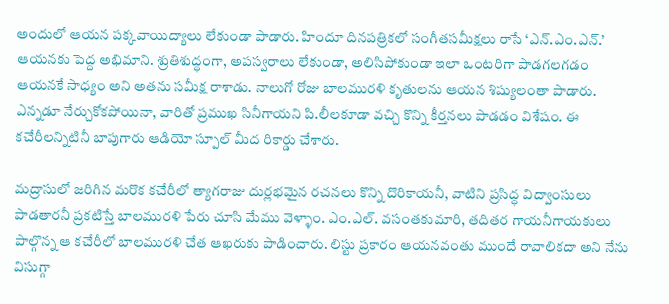అందులో ఆయన పక్కవాయిద్యాలు లేకుండా పాడారు. హిందూ దినపత్రికలో సంగీతసమీక్షలు రాసే ‘ఎన్.ఎం.ఎన్.’ ఆయనకు పెద్ద అభిమాని. శ్రుతిశుద్ధంగా, అపస్వరాలు లేకుండా, అలిసిపోకుండా ఇలా ఒంటరిగా పాడగలగడం ఆయనకే సాధ్యం అని అతను సమీక్ష రాశాడు. నాలుగో రోజు బాలమురళి కృతులను ఆయన శిష్యులంతా పాడారు. ఎన్నడూ నేర్చుకోకపోయినా, వారితో ప్రముఖ సినీగాయని పి.లీలకూడా వచ్చి కొన్ని కీర్తనలు పాడడం విశేషం. ఈ కచేరీలన్నిటినీ బాపుగారు ఆడియో స్పూల్‌ మీద రికార్డు చేశారు.

మద్రాసులో జరిగిన మరొక కచేరీలో త్యాగరాజు దుర్లభమైన రచనలు కొన్ని దొరికాయనీ, వాటిని ప్రసిద్ధ విద్వాంసులు పాడతారనీ ప్రకటిస్తే బాలమురళి పేరు చూసి మేము వెళ్ళాం. ఎం.ఎల్. వసంతకుమారి, తదితర గాయనీగాయకులు పాల్గొన్న ఆ కచేరీలో బాలమురళి చేత ఆఖరుకు పాడించారు. లిస్టు ప్రకారం ఆయనవంతు ముందే రావాలికదా అని నేను విసుగ్గా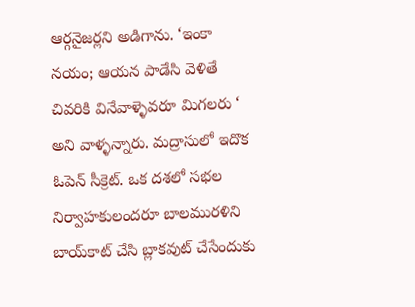ఆర్గనైజర్లని అడిగాను. ‘ఇంకా నయం; ఆయన పాడేసి వెళితే చివరికి వినేవాళ్ళెవరూ మిగలరు ‘ అని వాళ్ళన్నారు. మద్రాసులో ఇదొక ఓపెన్ సీక్రెట్. ఒక దశలో సభల నిర్వాహకులందరూ బాలమురళిని బాయ్‌కాట్ చేసి బ్లాకవుట్ చేసేందుకు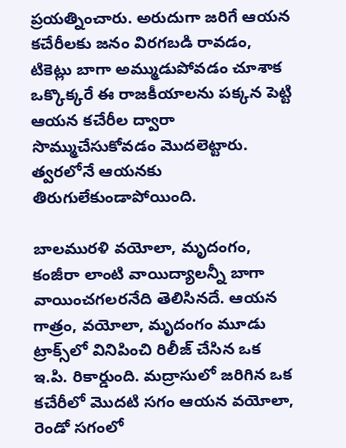ప్రయత్నించారు. అరుదుగా జరిగే ఆయన కచేరీలకు జనం విరగబడి రావడం, టికెట్లు బాగా అమ్ముడుపోవడం చూశాక ఒక్కొక్కరే ఈ రాజకీయాలను పక్కన పెట్టి ఆయన కచేరీల ద్వారా సొమ్ముచేసుకోవడం మొదలెట్టారు. త్వరలోనే ఆయనకు తిరుగులేకుండాపోయింది.

బాలమురళి వయోలా, మృదంగం, కంజీరా లాంటి వాయిద్యాలన్నీ బాగా వాయించగలరనేది తెలిసినదే. ఆయన గాత్రం, వయోలా, మృదంగం మూడు ట్రాక్స్‌లో వినిపించి రిలీజ్ చేసిన ఒక ఇ.పి. రికార్డుంది. మద్రాసులో జరిగిన ఒక కచేరీలో మొదటి సగం ఆయన వయోలా, రెండో సగంలో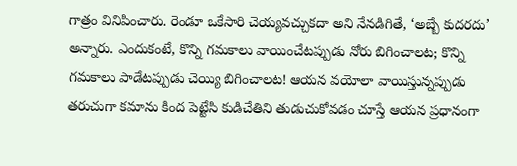గాత్రం వినిపించారు. రెండూ ఒకేసారి చెయ్యవచ్చుకదా అని నేనడిగితే, ‘అబ్బే కుదరదు’ అన్నారు. ఎందుకంటే, కొన్ని గమకాలు వాయించేటప్పుడు నోరు బిగించాలట; కొన్ని గమకాలు పాడేటప్పుడు చెయ్యి బిగించాలట! ఆయన వయోలా వాయిస్తున్నప్పుడు తరుచుగా కమాను కింద పెట్టేసి కుడిచేతిని తుడుచుకోవడం చూస్తే ఆయన ప్రధానంగా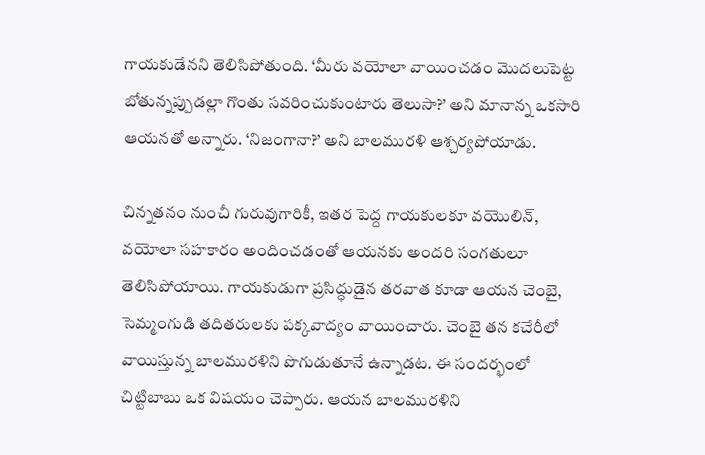గాయకుడేనని తెలిసిపోతుంది. ‘మీరు వయోలా వాయించడం మొదలుపెట్ట బోతున్నప్పుడల్లా గొంతు సవరించుకుంటారు తెలుసా?’ అని మానాన్న ఒకసారి ఆయనతో అన్నారు. ‘నిజంగానా?’ అని బాలమురళి ఆశ్చర్యపోయాడు.

చిన్నతనం నుంచీ గురువుగారికీ, ఇతర పెద్ద గాయకులకూ వయొలిన్, వయోలా సహకారం అందించడంతో ఆయనకు అందరి సంగతులూ తెలిసిపోయాయి. గాయకుడుగా ప్రసిద్ధుడైన తరవాత కూడా ఆయన చెంబై, సెమ్మంగుడి తదితరులకు పక్కవాద్యం వాయించారు. చెంబై తన కచేరీలో వాయిస్తున్న బాలమురళిని పొగుడుతూనే ఉన్నాడట. ఈ సందర్భంలో చిట్టిబాబు ఒక విషయం చెప్పారు. ఆయన బాలమురళిని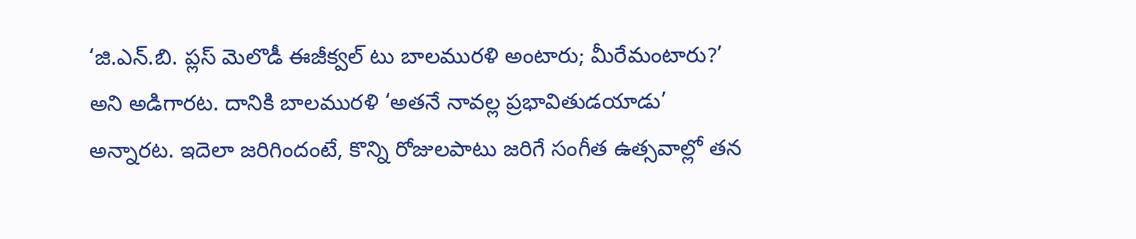‘జి.ఎన్.బి. ప్లస్ మెలొడీ ఈజీక్వల్ టు బాలమురళి అంటారు; మీరేమంటారు?’ అని అడిగారట. దానికి బాలమురళి ‘అతనే నావల్ల ప్రభావితుడయాడు’ అన్నారట. ఇదెలా జరిగిందంటే, కొన్ని రోజులపాటు జరిగే సంగీత ఉత్సవాల్లో తన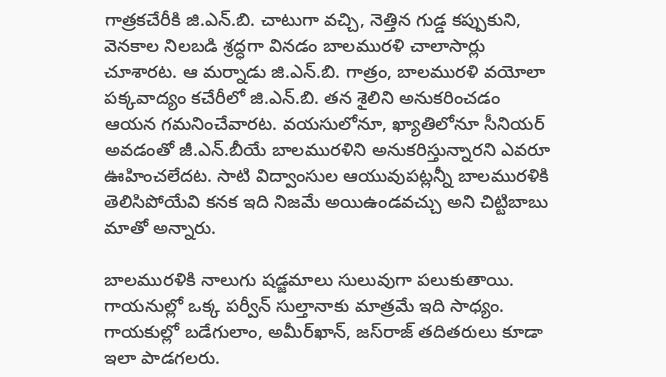గాత్రకచేరీకి జి.ఎన్.బి. చాటుగా వచ్చి, నెత్తిన గుడ్డ కప్పుకుని, వెనకాల నిలబడి శ్రద్ధగా వినడం బాలమురళి చాలాసార్లు చూశారట. ఆ మర్నాడు జి.ఎన్.బి. గాత్రం, బాలమురళి వయోలా పక్కవాద్యం కచేరీలో జి.ఎన్.బి. తన శైలిని అనుకరించడం ఆయన గమనించేవారట. వయసులోనూ, ఖ్యాతిలోనూ సీనియర్ అవడంతో జీ.ఎన్.బీయే బాలమురళిని అనుకరిస్తున్నారని ఎవరూ ఊహించలేదట. సాటి విద్వాంసుల ఆయువుపట్లన్నీ బాలమురళికి తెలిసిపోయేవి కనక ఇది నిజమే అయిఉండవచ్చు అని చిట్టిబాబు మాతో అన్నారు.

బాలమురళికి నాలుగు షడ్జమాలు సులువుగా పలుకుతాయి. గాయనుల్లో ఒక్క పర్వీన్ సుల్తానాకు మాత్రమే ఇది సాధ్యం. గాయకుల్లో బడేగులాం, అమీర్‌ఖాన్, జస్‌రాజ్ తదితరులు కూడా ఇలా పాడగలరు.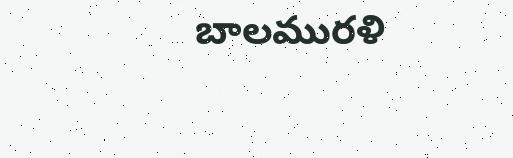బాలమురళి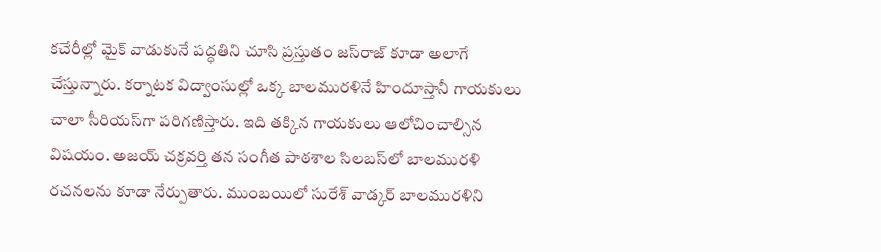కచేరీల్లో మైక్ వాడుకునే పద్ధతిని చూసి ప్రస్తుతం జస్‌రాజ్ కూడా అలాగే చేస్తున్నారు. కర్నాటక విద్వాంసుల్లో ఒక్క బాలమురళినే హిందూస్తానీ గాయకులు చాలా సీరియస్‌గా పరిగణిస్తారు. ఇది తక్కిన గాయకులు ఆలోచించాల్సిన విషయం. అజయ్ చక్రవర్తి తన సంగీత పాఠశాల సిలబస్‌లో బాలమురళి రచనలను కూడా నేర్పుతారు. ముంబయిలో సురేశ్ వాడ్కర్ బాలమురళిని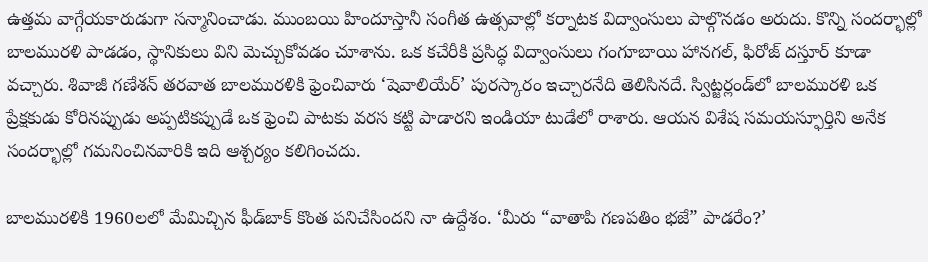ఉత్తమ వాగ్గేయకారుడుగా సన్మానించాడు. ముంబయి హిందూస్తానీ సంగీత ఉత్సవాల్లో కర్నాటక విద్వాంసులు పాల్గొనడం అరుదు. కొన్ని సందర్భాల్లో బాలమురళి పాడడం, స్థానికులు విని మెచ్చుకోవడం చూశాను. ఒక కచేరీకి ప్రసిద్ధ విద్వాంసులు గంగూబాయి హానగల్, ఫిరోజ్ దస్తూర్ కూడా వచ్చారు. శివాజీ గణేశన్ తరవాత బాలమురళికి ఫ్రెంచివారు ‘షెవాలియేర్’ పురస్కారం ఇచ్చారనేది తెలిసినదే. స్విట్జర్లండ్‌లో బాలమురళి ఒక ప్రేక్షకుడు కోరినప్పుడు అప్పటికప్పుడే ఒక ఫ్రెంచి పాటకు వరస కట్టి పాడారని ఇండియా టుడేలో రాశారు. ఆయన విశేష సమయస్ఫూర్తిని అనేక సందర్భాల్లో గమనించినవారికి ఇది ఆశ్చర్యం కలిగించదు.

బాలమురళికి 1960లలో మేమిచ్చిన ఫీడ్‌బాక్ కొంత పనిచేసిందని నా ఉద్దేశం. ‘మీరు “వాతాపి గణపతిం భజే” పాడరేం?’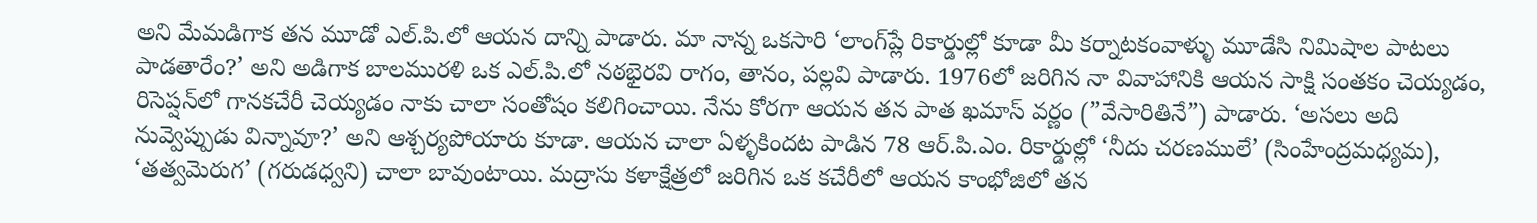అని మేమడిగాక తన మూడో ఎల్.పి.లో ఆయన దాన్ని పాడారు. మా నాన్న ఒకసారి ‘లాంగ్‌ప్లే రికార్డుల్లో కూడా మీ కర్నాటకంవాళ్ళు మూడేసి నిమిషాల పాటలు పాడతారేం?’ అని అడిగాక బాలమురళి ఒక ఎల్.పి.లో నఠభైరవి రాగం, తానం, పల్లవి పాడారు. 1976లో జరిగిన నా వివాహానికి ఆయన సాక్షి సంతకం చెయ్యడం, రిసెప్షన్‌లో గానకచేరీ చెయ్యడం నాకు చాలా సంతోషం కలిగించాయి. నేను కోరగా ఆయన తన పాత ఖమాస్ వర్ణం (”వేసారితినే”) పాడారు. ‘అసలు అది నువ్వెప్పుడు విన్నావూ?’ అని ఆశ్చర్యపోయారు కూడా. ఆయన చాలా ఏళ్ళకిందట పాడిన 78 ఆర్.పి.ఎం. రికార్డుల్లో ‘నీదు చరణములే’ (సింహేంద్రమధ్యమ), ‘తత్వమెరుగ’ (గరుడధ్వని) చాలా బావుంటాయి. మద్రాసు కళాక్షేత్రలో జరిగిన ఒక కచేరీలో ఆయన కాంభోజిలో తన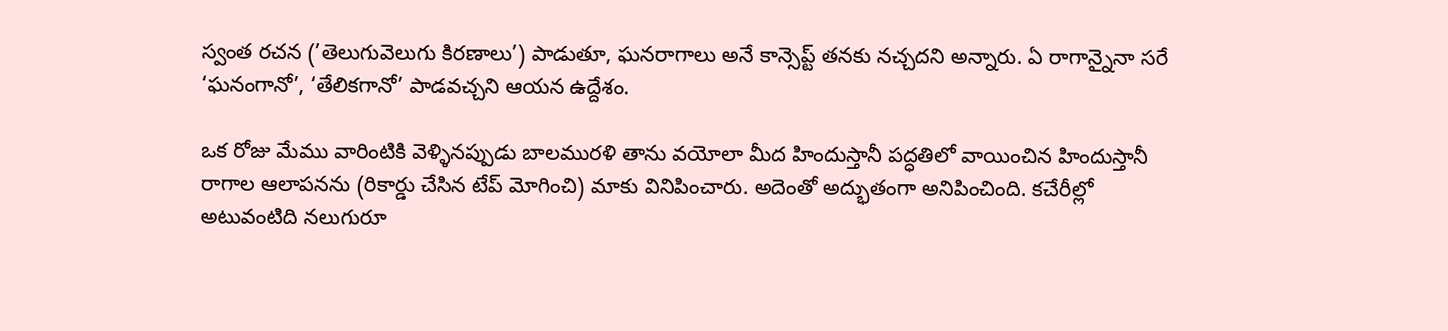స్వంత రచన (’తెలుగువెలుగు కిరణాలు’) పాడుతూ, ఘనరాగాలు అనే కాన్సెప్ట్ తనకు నచ్చదని అన్నారు. ఏ రాగాన్నైనా సరే ‘ఘనంగానో’, ‘తేలికగానో’ పాడవచ్చని ఆయన ఉద్దేశం.

ఒక రోజు మేము వారింటికి వెళ్ళినప్పుడు బాలమురళి తాను వయోలా మీద హిందుస్తానీ పద్ధతిలో వాయించిన హిందుస్తానీ రాగాల ఆలాపనను (రికార్డు చేసిన టేప్ మోగించి) మాకు వినిపించారు. అదెంతో అద్భుతంగా అనిపించింది. కచేరీల్లో అటువంటిది నలుగురూ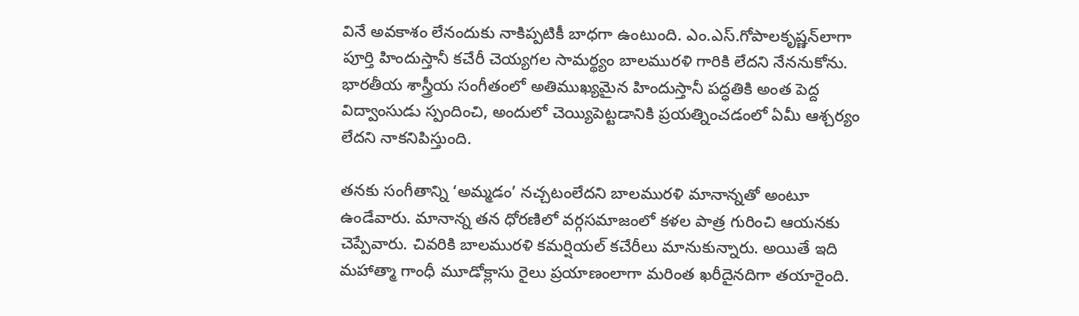వినే అవకాశం లేనందుకు నాకిప్పటికీ బాధగా ఉంటుంది. ఎం.ఎస్.గోపాలకృష్ణన్‌లాగా పూర్తి హిందుస్తానీ కచేరీ చెయ్యగల సామర్థ్యం బాలమురళి గారికి లేదని నేననుకోను. భారతీయ శాస్త్రీయ సంగీతంలో అతిముఖ్యమైన హిందుస్తానీ పద్ధతికి అంత పెద్ద విద్వాంసుడు స్పందించి, అందులో చెయ్యిపెట్టడానికి ప్రయత్నించడంలో ఏమీ ఆశ్చర్యం లేదని నాకనిపిస్తుంది.

తనకు సంగీతాన్ని ‘అమ్మడం’ నచ్చటంలేదని బాలమురళి మానాన్నతో అంటూ ఉండేవారు. మానాన్న తన ధోరణిలో వర్గసమాజంలో కళల పాత్ర గురించి ఆయనకు చెప్పేవారు. చివరికి బాలమురళి కమర్షియల్ కచేరీలు మానుకున్నారు. అయితే ఇది మహాత్మా గాంధీ మూడోక్లాసు రైలు ప్రయాణంలాగా మరింత ఖరీదైనదిగా తయారైంది.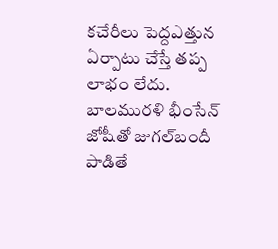కచేరీలు పెద్దఎత్తున ఏర్పాటు చేస్తే తప్ప లాభం లేదు. బాలమురళి భీంసేన్ జోషీతో జుగల్‌బందీ పాడితే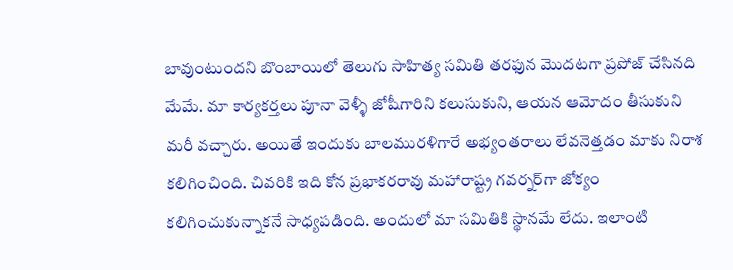బావుంటుందని బొంబాయిలో తెలుగు సాహిత్య సమితి తరఫున మొదటగా ప్రపోజ్ చేసినది మేమే. మా కార్యకర్తలు పూనా వెళ్ళీ జోషీగారిని కలుసుకుని, ఆయన ఆమోదం తీసుకుని మరీ వచ్చారు. అయితే ఇందుకు బాలమురళిగారే అభ్యంతరాలు లేవనెత్తడం మాకు నిరాశ కలిగించింది. చివరికి ఇది కోన ప్రభాకరరావు మహారాష్ట్ర గవర్నర్‌గా జోక్యం కలిగించుకున్నాకనే సాధ్యపడింది. అందులో మా సమితికి స్థానమే లేదు. ఇలాంటి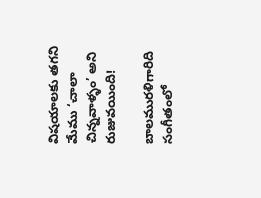విషయాలకు తగని మేము ‘చాలా చిన్నవాళ్ళం’ అని రుజువయింది!

బాలమురళిగారిది సంగీతంలో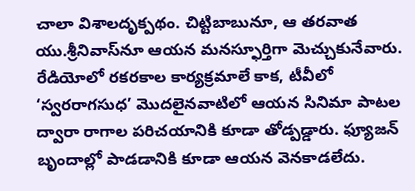చాలా విశాలదృక్పథం. చిట్టిబాబునూ, ఆ తరవాత యు.శ్రీనివాస్‌నూ ఆయన మనస్ఫూర్తిగా మెచ్చుకునేవారు. రేడియోలో రకరకాల కార్యక్రమాలే కాక, టీవీలో ‘స్వరరాగసుధ’ మొదలైనవాటిలో ఆయన సినిమా పాటల ద్వారా రాగాల పరిచయానికి కూడా తోడ్పడ్డారు. ఫ్యూజన్ బృందాల్లో పాడడానికి కూడా ఆయన వెనకాడలేదు.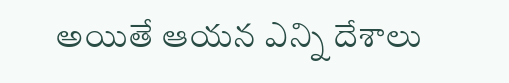అయితే ఆయన ఎన్ని దేశాలు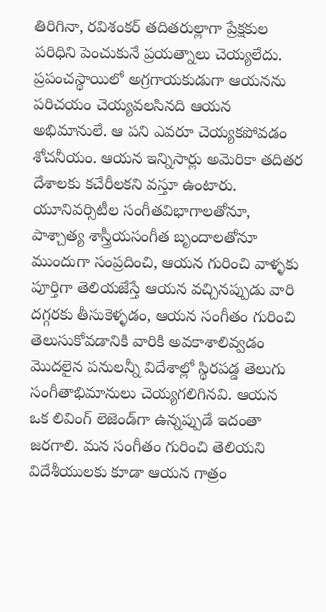తిరిగినా, రవిశంకర్ తదితరుల్లాగా ప్రేక్షకుల పరిధిని పెంచుకునే ప్రయత్నాలు చెయ్యలేదు. ప్రపంచస్థాయిలో అగ్రగాయకుడుగా ఆయనను పరిచయం చెయ్యవలసినది ఆయన అభిమానులే. ఆ పని ఎవరూ చెయ్యకపోవడం శోచనీయం. ఆయన ఇన్నిసార్లు అమెరికా తదితర దేశాలకు కచేరీలకని వస్తూ ఉంటారు. యూనివర్సిటీల సంగీతవిభాగాలతోనూ, పాశ్చాత్య శాస్త్రీయసంగీత బృందాలతోనూ ముందుగా సంప్రదించి, ఆయన గురించి వాళ్ళకు పూర్తిగా తెలియజేస్తే ఆయన వచ్చినప్పుడు వారి దగ్గరకు తీసుకెళ్ళడం, ఆయన సంగీతం గురించి తెలుసుకోవడానికి వారికి అవకాశాలివ్వడం మొదలైన పనులన్నీ విదేశాల్లో స్థిరపడ్డ తెలుగు సంగీతాభిమానులు చెయ్యగలిగినవి. ఆయన ఒక లివింగ్ లెజెండ్‌గా ఉన్నప్పుడే ఇదంతా జరగాలి. మన సంగీతం గురించి తెలియని విదేశీయులకు కూడా ఆయన గాత్రం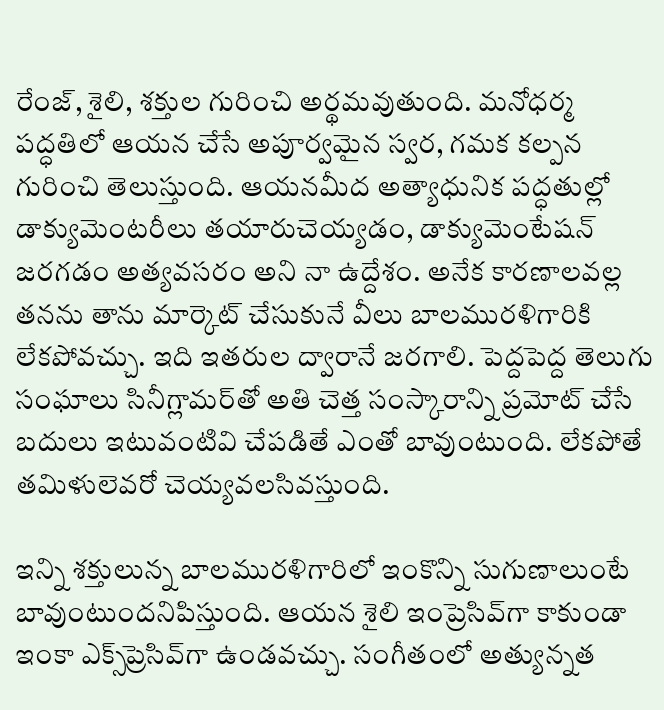రేంజ్, శైలి, శక్తుల గురించి అర్థమవుతుంది. మనోధర్మ పద్ధతిలో ఆయన చేసే అపూర్వమైన స్వర, గమక కల్పన గురించి తెలుస్తుంది. ఆయనమీద అత్యాధునిక పద్ధతుల్లో డాక్యుమెంటరీలు తయారుచెయ్యడం, డాక్యుమెంటేషన్ జరగడం అత్యవసరం అని నా ఉద్దేశం. అనేక కారణాలవల్ల తనను తాను మార్కెట్ చేసుకునే వీలు బాలమురళిగారికి లేకపోవచ్చు. ఇది ఇతరుల ద్వారానే జరగాలి. పెద్దపెద్ద తెలుగు సంఘాలు సినీగ్లామర్‌తో అతి చెత్త సంస్కారాన్ని ప్రమోట్ చేసే బదులు ఇటువంటివి చేపడితే ఎంతో బావుంటుంది. లేకపోతే తమిళులెవరో చెయ్యవలసివస్తుంది.

ఇన్ని శక్తులున్న బాలమురళిగారిలో ఇంకొన్ని సుగుణాలుంటే బావుంటుందనిపిస్తుంది. ఆయన శైలి ఇంప్రెసివ్‌గా కాకుండా ఇంకా ఎక్స్‌ప్రెసివ్‌గా ఉండవచ్చు. సంగీతంలో అత్యున్నత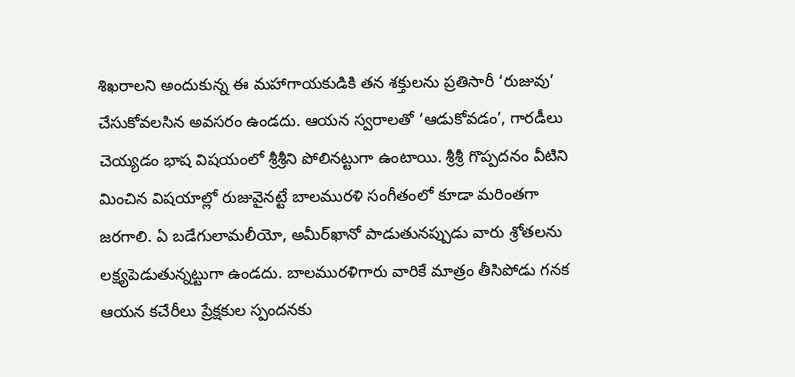శిఖరాలని అందుకున్న ఈ మహాగాయకుడికి తన శక్తులను ప్రతిసారీ ‘రుజువు’ చేసుకోవలసిన అవసరం ఉండదు. ఆయన స్వరాలతో ‘ఆడుకోవడం’, గారడీలు చెయ్యడం భాష విషయంలో శ్రీశ్రీని పోలినట్టుగా ఉంటాయి. శ్రీశ్రీ గొప్పదనం వీటిని మించిన విషయాల్లో రుజువైనట్టే బాలమురళి సంగీతంలో కూడా మరింతగా జరగాలి. ఏ బడేగులామలీయో, అమీర్‌ఖానో పాడుతునప్పుడు వారు శ్రోతలను లక్ష్యపెడుతున్నట్టుగా ఉండదు. బాలమురళిగారు వారికే మాత్రం తీసిపోడు గనక ఆయన కచేరీలు ప్రేక్షకుల స్పందనకు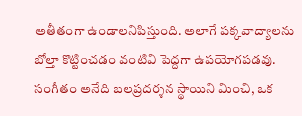అతీతంగా ఉండాలనిపిస్తుంది. అలాగే పక్కవాద్యాలను బోల్తా కొట్టించడం వంటివి పెద్దగా ఉపయోగపడవు. సంగీతం అనేది బలప్రదర్శన స్థాయిని మించి, ఒక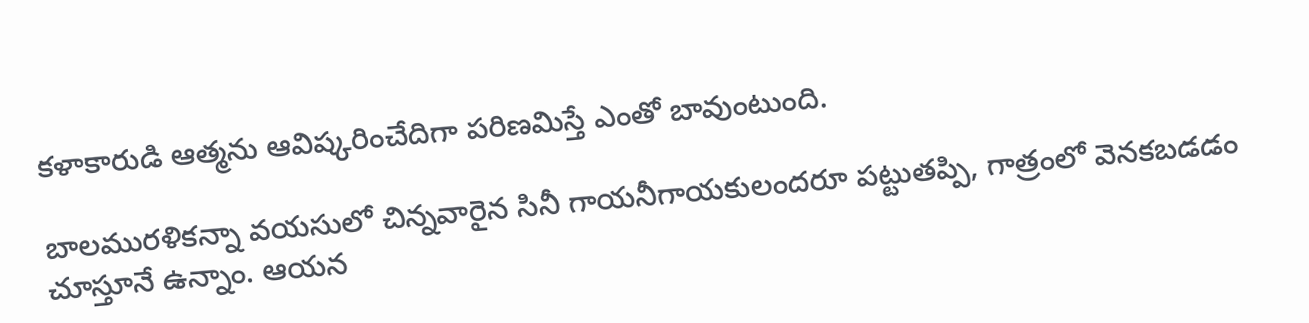కళాకారుడి ఆత్మను ఆవిష్కరించేదిగా పరిణమిస్తే ఎంతో బావుంటుంది.

బాలమురళికన్నా వయసులో చిన్నవారైన సినీ గాయనీగాయకులందరూ పట్టుతప్పి, గాత్రంలో వెనకబడడం చూస్తూనే ఉన్నాం. ఆయన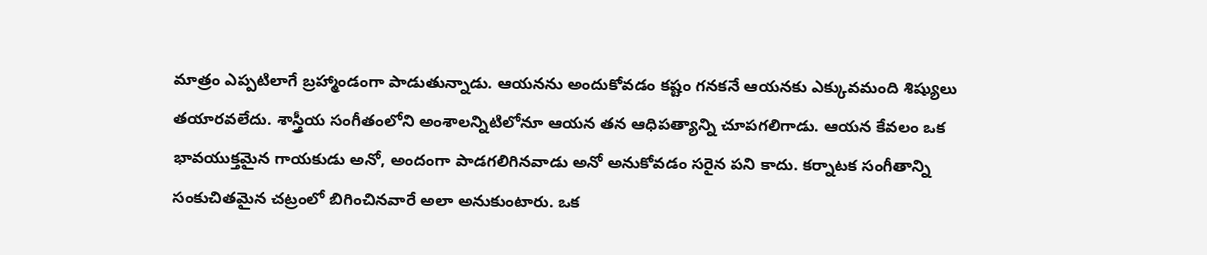మాత్రం ఎప్పటిలాగే బ్రహ్మాండంగా పాడుతున్నాడు. ఆయనను అందుకోవడం కష్టం గనకనే ఆయనకు ఎక్కువమంది శిష్యులు తయారవలేదు. శాస్త్రీయ సంగీతంలోని అంశాలన్నిటిలోనూ ఆయన తన ఆధిపత్యాన్ని చూపగలిగాడు. ఆయన కేవలం ఒక భావయుక్తమైన గాయకుడు అనో, అందంగా పాడగలిగినవాడు అనో అనుకోవడం సరైన పని కాదు. కర్నాటక సంగీతాన్ని సంకుచితమైన చట్రంలో బిగించినవారే అలా అనుకుంటారు. ఒక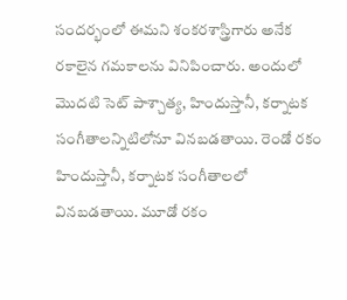సందర్భంలో ఈమని శంకరశాస్త్రిగారు అనేక రకాలైన గమకాలను వినిపించారు. అందులో మొదటి సెట్ పాశ్చాత్య, హిందుస్తానీ, కర్నాటక సంగీతాలన్నిటిలోనూ వినబడతాయి. రెండో రకం హిందుస్తానీ, కర్నాటక సంగీతాలలో వినబడతాయి. మూడో రకం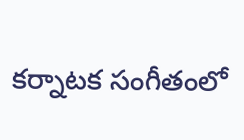కర్నాటక సంగీతంలో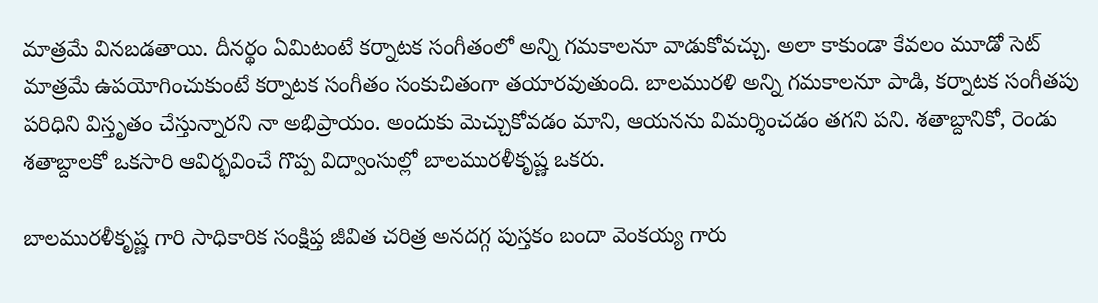మాత్రమే వినబడతాయి. దీనర్థం ఏమిటంటే కర్నాటక సంగీతంలో అన్ని గమకాలనూ వాడుకోవచ్చు. అలా కాకుండా కేవలం మూడో సెట్ మాత్రమే ఉపయోగించుకుంటే కర్నాటక సంగీతం సంకుచితంగా తయారవుతుంది. బాలమురళి అన్ని గమకాలనూ పాడి, కర్నాటక సంగీతపు పరిధిని విస్తృతం చేస్తున్నారని నా అభిప్రాయం. అందుకు మెచ్చుకోవడం మాని, ఆయనను విమర్శించడం తగని పని. శతాబ్దానికో, రెండు శతాబ్దాలకో ఒకసారి ఆవిర్భవించే గొప్ప విద్వాంసుల్లో బాలమురళీకృష్ణ ఒకరు.

బాలమురళీకృష్ణ గారి సాధికారిక సంక్షిప్త జీవిత చరిత్ర అనదగ్గ పుస్తకం బందా వెంకయ్య గారు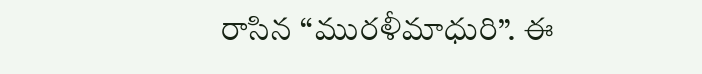రాసిన “మురళీమాధురి”. ఈ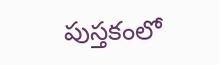పుస్తకంలో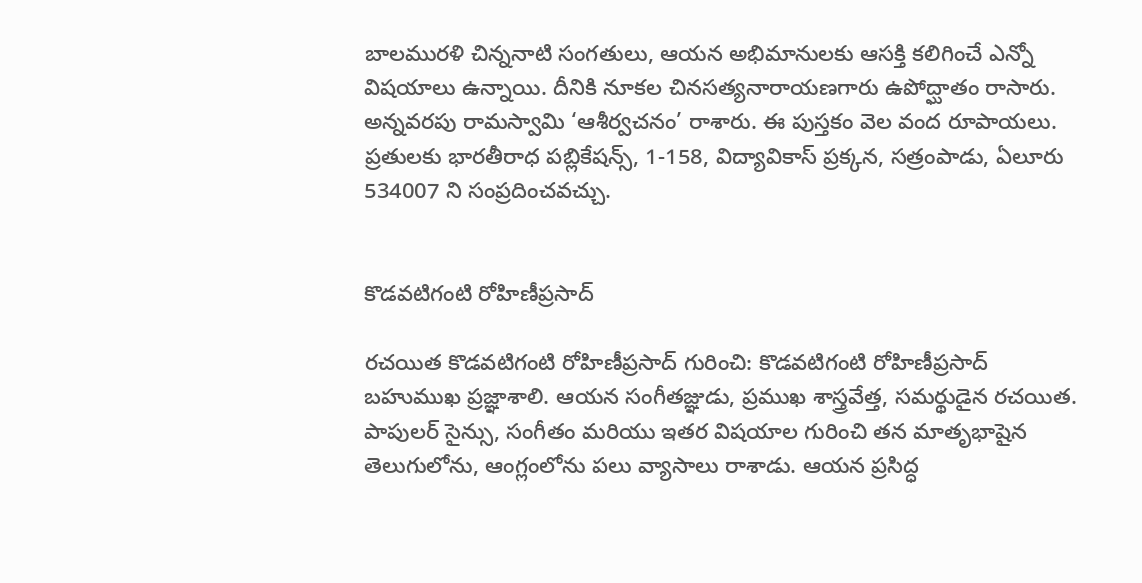బాలమురళి చిన్ననాటి సంగతులు, ఆయన అభిమానులకు ఆసక్తి కలిగించే ఎన్నో విషయాలు ఉన్నాయి. దీనికి నూకల చినసత్యనారాయణగారు ఉపోద్ఘాతం రాసారు. అన్నవరపు రామస్వామి ‘ఆశీర్వచనం’ రాశారు. ఈ పుస్తకం వెల వంద రూపాయలు. ప్రతులకు భారతీరాధ పబ్లికేషన్స్, 1-158, విద్యావికాస్ ప్రక్కన, సత్రంపాడు, ఏలూరు 534007 ని సంప్రదించవచ్చు.


కొడవటిగంటి రోహిణీప్రసాద్‌

రచయిత కొడవటిగంటి రోహిణీప్రసాద్‌ గురించి: కొడవటిగంటి రోహిణీప్రసాద్ బహుముఖ ప్రజ్ఞాశాలి. ఆయన సంగీతజ్ఞుడు, ప్రముఖ శాస్త్రవేత్త, సమర్థుడైన రచయిత. పాపులర్ సైన్సు, సంగీతం మరియు ఇతర విషయాల గురించి తన మాతృభాషైన తెలుగులోను, ఆంగ్లంలోను పలు వ్యాసాలు రాశాడు. ఆయన ప్రసిద్ధ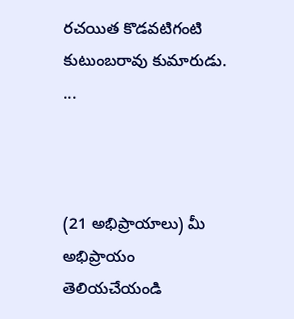రచయిత కొడవటిగంటి కుటుంబరావు కుమారుడు. ...



(21 అభిప్రాయాలు) మీ అభిప్రాయం తెలియచేయండి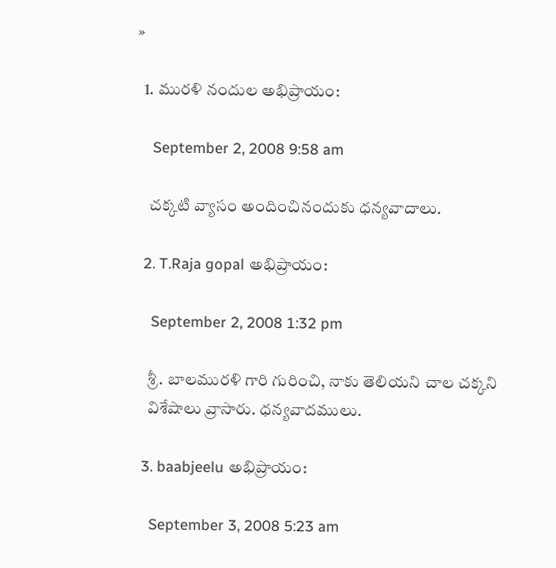»

  1. మురళి నందుల అభిప్రాయం:

    September 2, 2008 9:58 am

    చక్కటి వ్యాసం అందించినందుకు ధన్యవాదాలు.

  2. T.Raja gopal అభిప్రాయం:

    September 2, 2008 1:32 pm

    శ్రీ. బాలమురళి గారి గురించి, నాకు తెలియని చాల చక్కని
    విశేషాలు వ్రాసారు. ధన్యవాదములు.

  3. baabjeelu అభిప్రాయం:

    September 3, 2008 5:23 am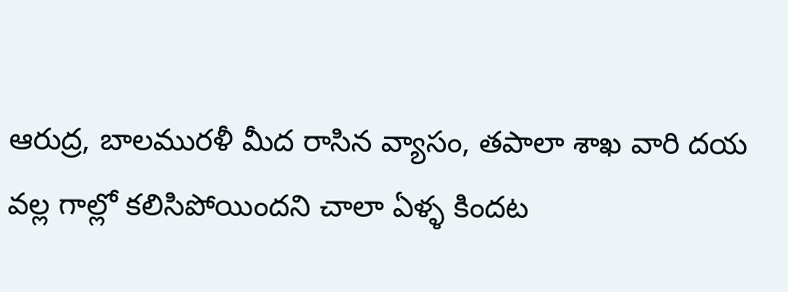ఆరుద్ర, బాలమురళీ మీద రాసిన వ్యాసం, తపాలా శాఖ వారి దయ వల్ల గాల్లో కలిసిపోయిందని చాలా ఏళ్ళ కిందట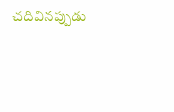చదివినప్పుడు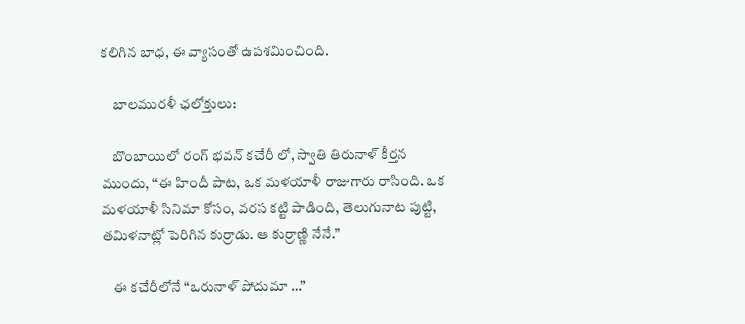కలిగిన బాధ, ఈ వ్యాసంతో ఉపశమించింది.

    బాలమురళీ ఛలోక్తులు:

    బొంబాయిలో రంగ్ భవన్ కచేరీ లో, స్వాతి తిరునాళ్‌ కీర్తన ముందు, “ఈ హిందీ పాట, ఒక మళయాళీ రాజుగారు రాసింది. ఒక మళయాళీ సినిమా కోసం, వరస కట్టి పాడింది, తెలుగునాట పుట్టి, తమిళనాట్లో పెరిగిన కుర్రాడు. ఆ కుర్రాణ్ణి నేనే.”

    ఈ కచేరీలోనే “ఒరునాళ్ పోదుమా …”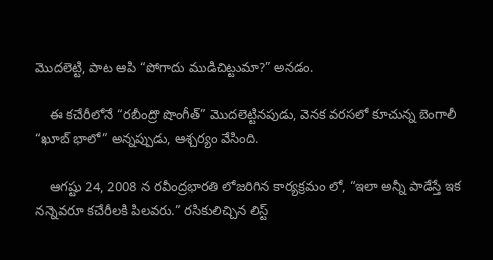మొదలెట్టి, పాట ఆపి “పోగాదు ముడిచిట్టుమా?” అనడం.

    ఈ కచేరీలోనే “రబీంద్రొ షొంగీత్” మొదలెట్టినపుడు, వెనక వరసలో కూచున్న బెంగాలీ “ఖూబ్ భాలో” అన్నప్పుడు, ఆశ్చర్యం వేసింది.

    ఆగష్టు 24, 2008 న రవీంద్రభారతి లోజరిగిన కార్యక్రమం లో, “ఇలా అన్నీ పాడేస్తే ఇక నన్నెవరూ కచేరీలకి పిలవరు.” రసికులిచ్చిన లిస్ట్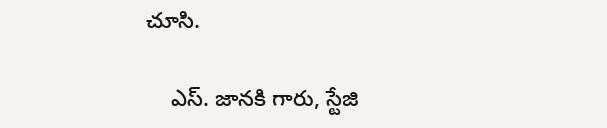చూసి.

    ఎస్. జానకి గారు, స్టేజి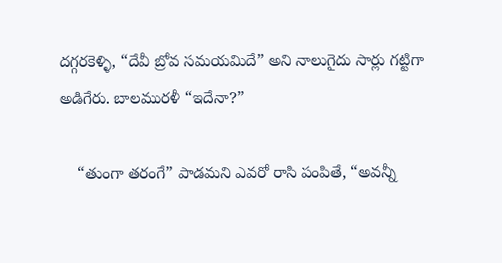దగ్గరకెళ్ళి, “దేవీ బ్రోవ సమయమిదే” అని నాలుగైదు సార్లు గట్టిగా అడిగేరు. బాలమురళీ “ఇదేనా?”

    “తుంగా తరంగే” పాడమని ఎవరో రాసి పంపితే, “అవన్నీ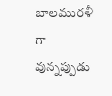బాలమురళీ గా వున్నప్పుడు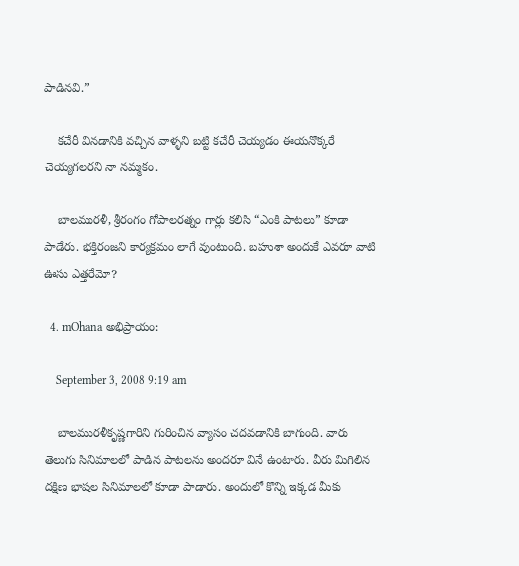పాడినవి.”

    కచేరీ వినడానికి వచ్చిన వాళ్ళని బట్టి కచేరీ చెయ్యడం ఈయనొక్కరే చెయ్యగలరని నా నమ్మకం.

    బాలమురళీ, శ్రీరంగం గోపాలరత్నం గార్లు కలిసి “ఎంకి పాటలు” కూడా పాడేరు. భక్తిరంజని కార్యక్రమం లాగే వుంటుంది. బహుశా అందుకే ఎవరూ వాటి ఊసు ఎత్తరేమో?

  4. mOhana అభిప్రాయం:

    September 3, 2008 9:19 am

    బాలమురళీకృష్ణగారిని గురించిన వ్యాసం చదవడానికి బాగుంది. వారు తెలుగు సినిమాలలో పాడిన పాటలను అందరూ వినే ఉంటారు. వీరు మిగిలిన దక్షిణ భాషల సినిమాలలో కూడా పాడారు. అందులో కొన్ని ఇక్కడ మీకు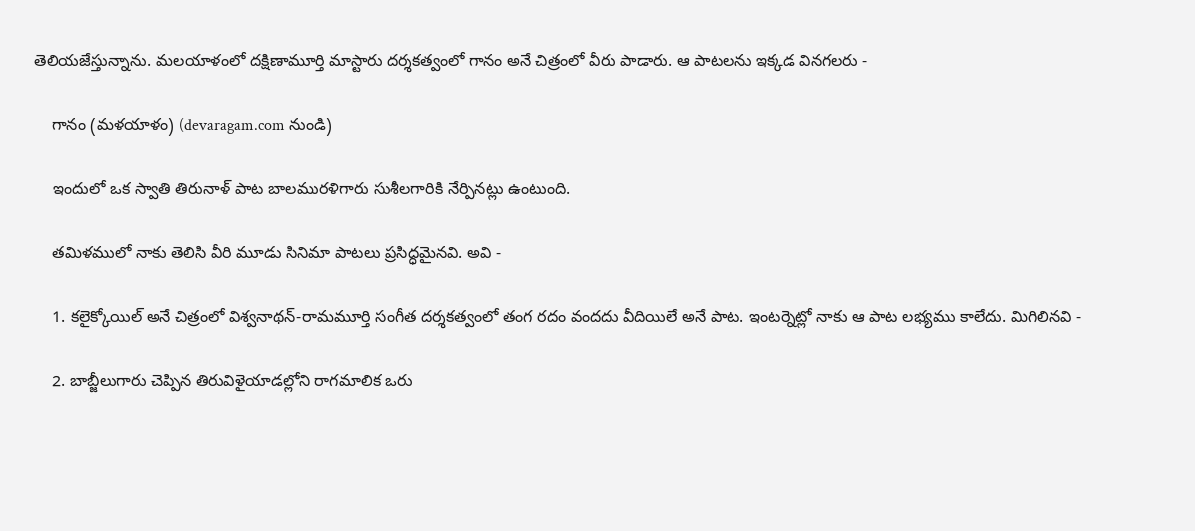తెలియజేస్తున్నాను. మలయాళంలో దక్షిణామూర్తి మాస్టారు దర్శకత్వంలో గానం అనే చిత్రంలో వీరు పాడారు. ఆ పాటలను ఇక్కడ వినగలరు -

    గానం (మళయాళం) (devaragam.com నుండి)

    ఇందులో ఒక స్వాతి తిరునాళ్ పాట బాలమురళిగారు సుశీలగారికి నేర్పినట్లు ఉంటుంది.

    తమిళములో నాకు తెలిసి వీరి మూడు సినిమా పాటలు ప్రసిద్ధమైనవి. అవి -

    1. కలైక్కోయిల్ అనే చిత్రంలో విశ్వనాథన్-రామమూర్తి సంగీత దర్శకత్వంలో తంగ రదం వందదు వీదియిలే అనే పాట. ఇంటర్నెట్లో నాకు ఆ పాట లభ్యము కాలేదు. మిగిలినవి -

    2. బాబ్జీలుగారు చెప్పిన తిరువిళైయాడల్లోని రాగమాలిక ఒరు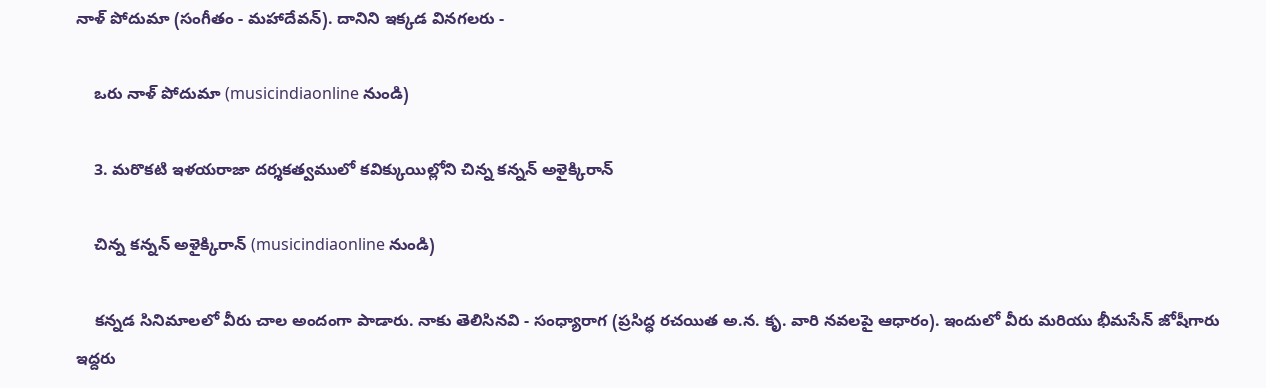నాళ్ పోదుమా (సంగీతం - మహాదేవన్). దానిని ఇక్కడ వినగలరు -

    ఒరు నాళ్ పోదుమా (musicindiaonline నుండి)

    3. మరొకటి ఇళయరాజా దర్శకత్వములో కవిక్కుయిల్లోని చిన్న కన్నన్ అళైక్కిరాన్

    చిన్న కన్నన్ అళైక్కిరాన్ (musicindiaonline నుండి)

    కన్నడ సినిమాలలో వీరు చాల అందంగా పాడారు. నాకు తెలిసినవి - సంధ్యారాగ (ప్రసిద్ధ రచయిత అ.న. కృ. వారి నవలపై ఆధారం). ఇందులో వీరు మరియు భీమసేన్ జోషీగారు ఇద్దరు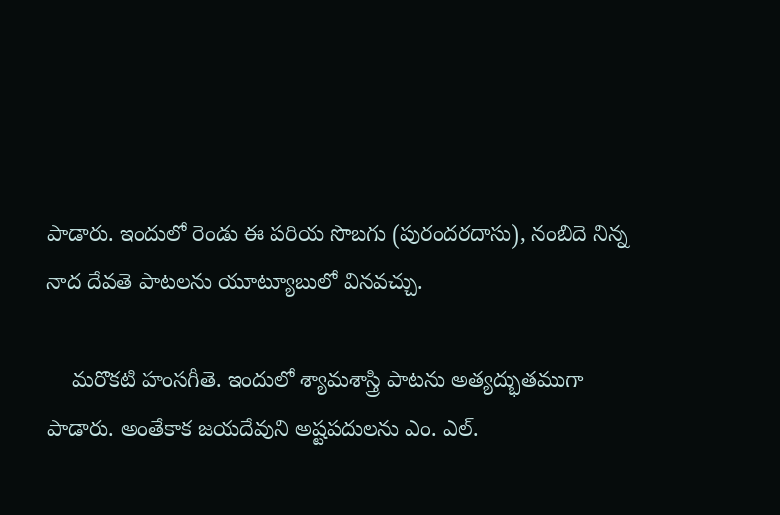పాడారు. ఇందులో రెండు ఈ పరియ సొబగు (పురందరదాసు), నంబిదె నిన్న నాద దేవతె పాటలను యూట్యూబులో వినవచ్చు.

    మరొకటి హంసగీతె. ఇందులో శ్యామశాస్త్రి పాటను అత్యద్భుతముగా పాడారు. అంతేకాక జయదేవుని అష్టపదులను ఎం. ఎల్.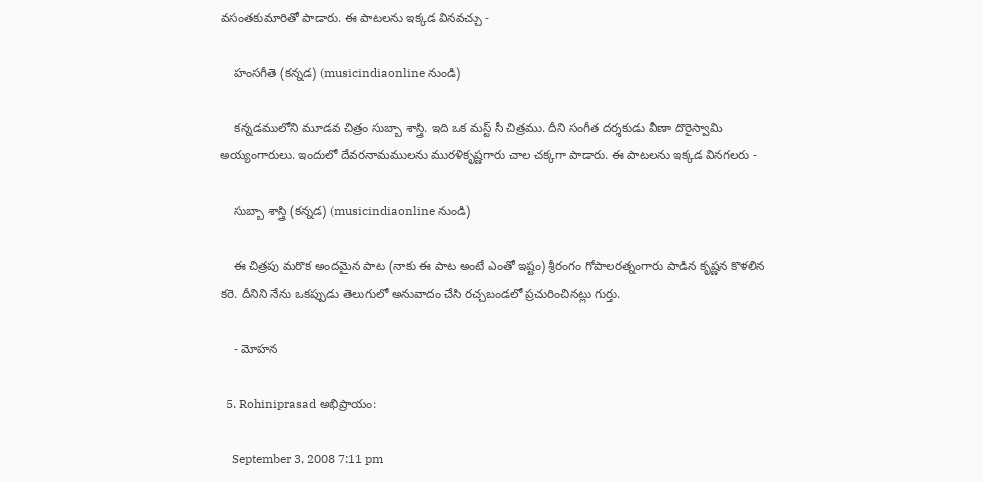వసంతకుమారితో పాడారు. ఈ పాటలను ఇక్కడ వినవచ్చు -

    హంసగీతె (కన్నడ) (musicindiaonline నుండి)

    కన్నడములోని మూడవ చిత్రం సుబ్బా శాస్త్రి. ఇది ఒక మస్ట్ సీ చిత్రము. దీని సంగీత దర్శకుడు వీణా దొరైస్వామి అయ్యంగారులు. ఇందులో దేవరనామములను మురళికృష్ణగారు చాల చక్కగా పాడారు. ఈ పాటలను ఇక్కడ వినగలరు -

    సుబ్బా శాస్త్రి (కన్నడ) (musicindiaonline నుండి)

    ఈ చిత్రపు మరొక అందమైన పాట (నాకు ఈ పాట అంటే ఎంతో ఇష్టం) శ్రీరంగం గోపాలరత్నంగారు పాడిన కృష్ణన కొళలిన కరె. దీనిని నేను ఒకప్పుడు తెలుగులో అనువాదం చేసి రచ్చబండలో ప్రచురించినట్లు గుర్తు.

    - మోహన

  5. Rohiniprasad అభిప్రాయం:

    September 3, 2008 7:11 pm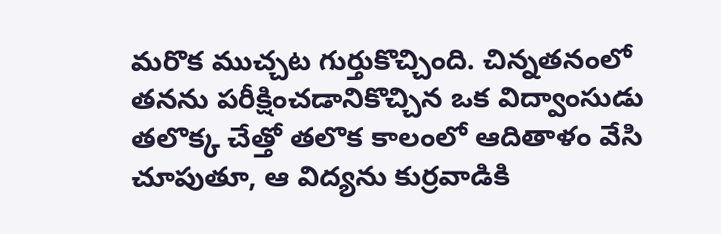మరొక ముచ్చట గుర్తుకొచ్చింది. చిన్నతనంలో తనను పరీక్షించడానికొచ్చిన ఒక విద్వాంసుడు తలొక్క చేత్తో తలొక కాలంలో ఆదితాళం వేసి చూపుతూ, ఆ విద్యను కుర్రవాడికి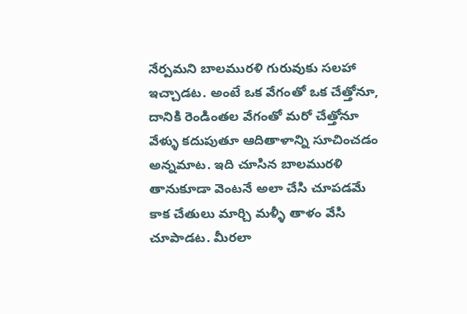నేర్పమని బాలమురళి గురువుకు సలహా ఇచ్చాడట. అంటే ఒక వేగంతో ఒక చేత్తోనూ, దానికి రెండింతల వేగంతో మరో చేత్తోనూ వేళ్ళు కదుపుతూ ఆదితాళాన్ని సూచించడం అన్నమాట. ఇది చూసిన బాలమురళి తానుకూడా వెంటనే అలా చేసి చూపడమే కాక చేతులు మార్చి మళ్ళీ తాళం వేసి చూపాడట. మీరలా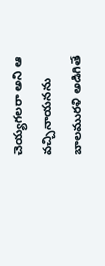చెయ్యగలరా అని ఆ వచ్చినాయనను బాలమురళి అడిగితే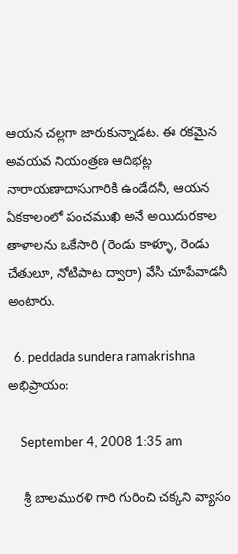ఆయన చల్లగా జారుకున్నాడట. ఈ రకమైన అవయవ నియంత్రణ ఆదిభట్ల నారాయణాదాసుగారికి ఉండేదనీ, ఆయన ఏకకాలంలో పంచముఖి అనే అయిదురకాల తాళాలను ఒకేసారి (రెండు కాళ్ళూ, రెండు చేతులూ, నోటిపాట ద్వారా) వేసి చూపేవాడనీ అంటారు.

  6. peddada sundera ramakrishna అభిప్రాయం:

    September 4, 2008 1:35 am

    శ్రీ బాలమురళి గారి గురించి చక్కని వ్యాసం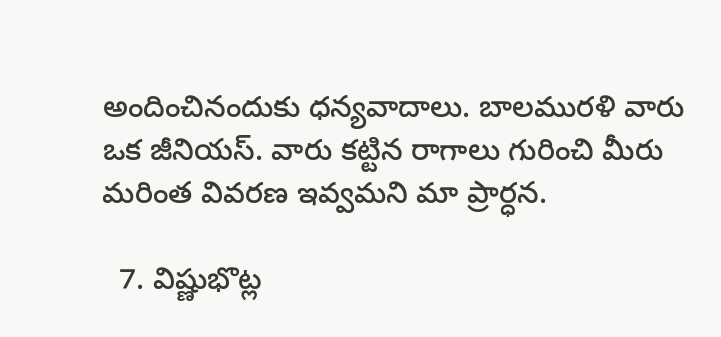అందించినందుకు ధన్యవాదాలు. బాలమురళి వారు ఒక జీనియస్. వారు కట్టిన రాగాలు గురించి మీరు మరింత వివరణ ఇవ్వమని మా ప్రార్ధన.

  7. విష్ణుభొట్ల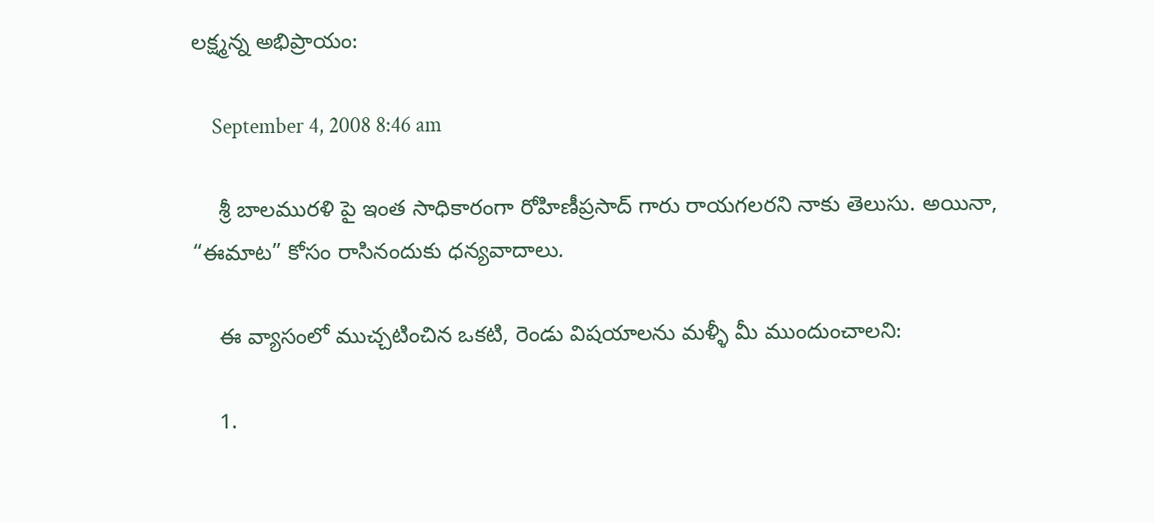లక్ష్మన్న అభిప్రాయం:

    September 4, 2008 8:46 am

    శ్రీ బాలమురళి పై ఇంత సాధికారంగా రోహిణీప్రసాద్ గారు రాయగలరని నాకు తెలుసు. అయినా, “ఈమాట” కోసం రాసినందుకు ధన్యవాదాలు.

    ఈ వ్యాసంలో ముచ్చటించిన ఒకటి, రెండు విషయాలను మళ్ళీ మీ ముందుంచాలని:

    1.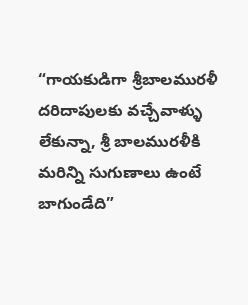“గాయకుడిగా శ్రీబాలమురళీ దరిదాపులకు వచ్చేవాళ్ళు లేకున్నా, శ్రీ బాలమురళీకి మరిన్ని సుగుణాలు ఉంటే బాగుండేది”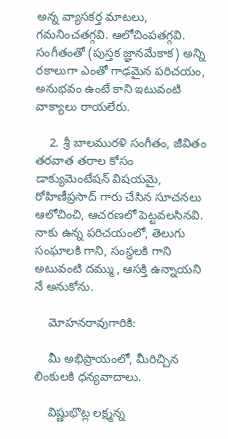అన్న వ్యాసకర్త మాటలు, గమనించతగ్గవి. ఆలోచింపతగ్గవి. సంగీతంతో (పుస్తక జ్ఞానమేకాక) అన్ని రకాలుగా ఎంతో గాఢమైన పరిచయం, అనుభవం ఉంటే కాని ఇటువంటి వాక్యాలు రాయలేరు.

    2. శ్రీ బాలమురళి సంగీతం, జీవితం తరవాత తరాల కోసం డాక్యుమెంటేషన్ విషయమై, రోహిణీప్రసాద్ గారు చేసిన సూచనలు ఆలోచించి, ఆచరణలో పెట్టవలసినవి. నాకు ఉన్న పరిచయంలో, తెలుగు సంఘాలకి గాని, సంస్థలకి గాని అటువంటి దమ్ము, ఆసక్తి ఉన్నాయని నే అనుకోను.

    మోహనరావుగారికి:

    మీ అభిప్రాయంలో, మీరిచ్చిన లింకులకి ధన్యవాదాలు.

    విష్ణుభొట్ల లక్ష్మన్న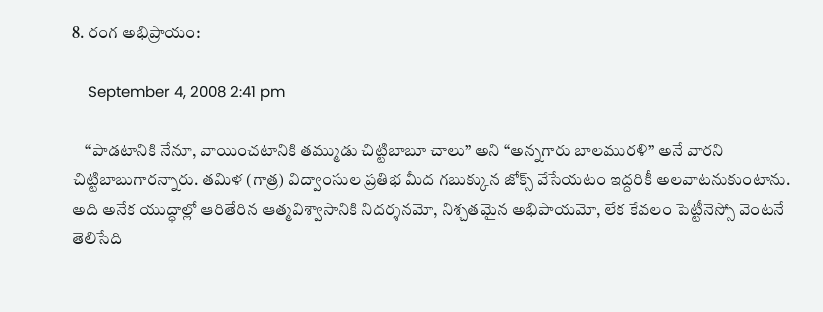8. రంగ అభిప్రాయం:

    September 4, 2008 2:41 pm

    “పాడటానికి నేనూ, వాయించటానికి తమ్ముడు చిట్టిబాబూ చాలు” అని “అన్నగారు బాలమురళి” అనే వారని చిట్టిబాబుగారన్నారు. తమిళ (గాత్ర) విద్వాంసుల ప్రతిభ మీద గబుక్కున జోక్స్ వేసేయటం ఇద్దరికీ అలవాటనుకుంటాను. అది అనేక యుద్ధాల్లో ఆరితేరిన ఆత్మవిశ్వాసానికి నిదర్శనమో, నిశ్చతమైన అభిపాయమో, లేక కేవలం పెట్టీనెస్సో వెంటనే తెలిసేది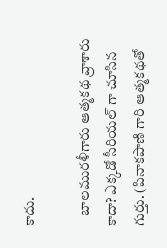కాదు.

    బాలమురళీగారు ఆత్మకథ వ్రాశారు కాదా? ఎక్కడో సీరియల్ గా చూసిన గుర్తు. (పినాకపాణి గారి ఆత్మకథతో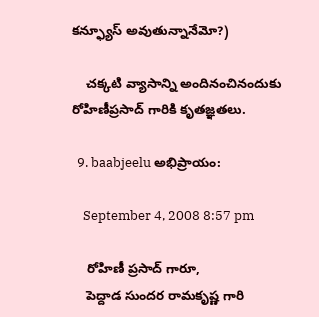కన్ఫ్యూస్ అవుతున్నానేమో?)

    చక్కటి వ్యాసాన్ని అందినంచినందుకు రోహిణీప్రసాద్ గారికి కృతజ్ఞతలు.

  9. baabjeelu అభిప్రాయం:

    September 4, 2008 8:57 pm

    రోహిణీ ప్రసాద్ గారూ,
    పెద్దాడ సుందర రామకృష్ణ గారి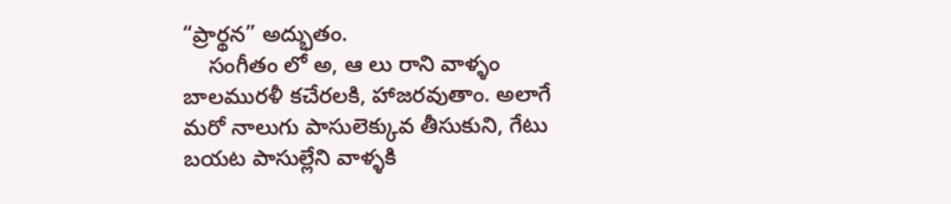“ప్రార్థన” అద్భుతం.
    సంగీతం లో అ, ఆ లు రాని వాళ్ళం బాలమురళీ కచేరలకి, హాజరవుతాం. అలాగే మరో నాలుగు పాసులెక్కువ తీసుకుని, గేటు బయట పాసుల్లేని వాళ్ళకి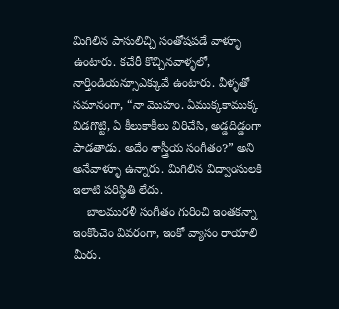మిగిలిన పాసులిచ్చి సంతోషపడే వాళ్ళూ ఉంటారు. కచేరీ కొచ్చినవాళ్ళలో, నార్తిండియన్సూఎక్కువే ఉంటారు. వీళ్ళతో సమానంగా, “నా మొహం. ఏముక్కకాముక్క విడగొట్టి, ఏ కీలుకాకీలు విరిచేసి, అడ్డదిడ్డంగా పాడతాడు. అదేం శాస్త్రీయ సంగీతం?” అని అనేవాళ్ళూ ఉన్నారు. మిగిలిన విద్వాంసులకి ఇలాటి పరిస్థితి లేదు.
    బాలమురళీ సంగీతం గురించి ఇంతకన్నా ఇంకొంచెం వివరంగా, ఇంకో వ్యాసం రాయాలి మీరు.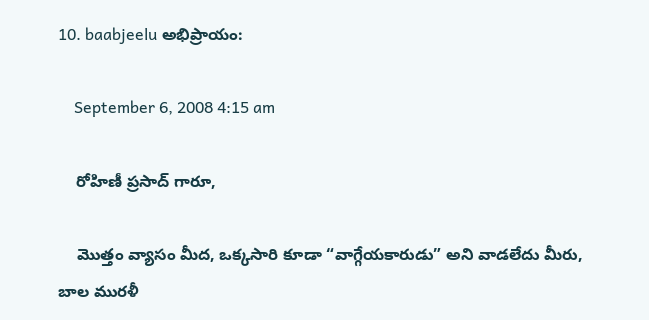10. baabjeelu అభిప్రాయం:

    September 6, 2008 4:15 am

    రోహిణీ ప్రసాద్ గారూ,

    మొత్తం వ్యాసం మీద, ఒక్కసారి కూడా “వాగ్గేయకారుడు” అని వాడలేదు మీరు, బాల మురళీ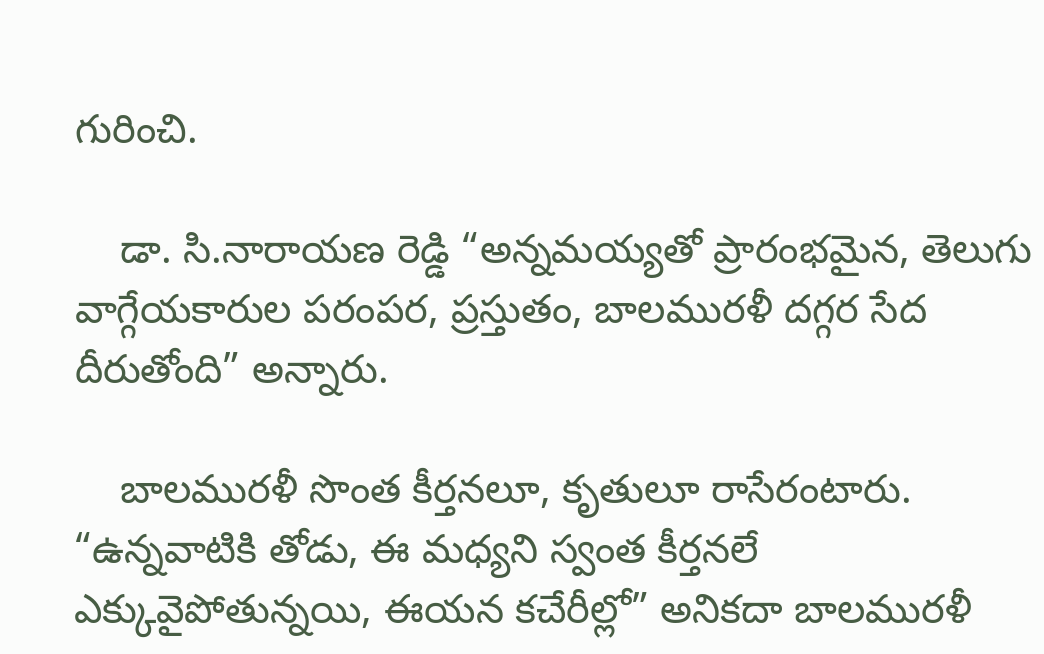గురించి.

    డా. సి.నారాయణ రెడ్డి “అన్నమయ్యతో ప్రారంభమైన, తెలుగు వాగ్గేయకారుల పరంపర, ప్రస్తుతం, బాలమురళీ దగ్గర సేద దీరుతోంది” అన్నారు.

    బాలమురళీ సొంత కీర్తనలూ, కృతులూ రాసేరంటారు. “ఉన్నవాటికి తోడు, ఈ మధ్యని స్వంత కీర్తనలే ఎక్కువైపోతున్నయి, ఈయన కచేరీల్లో” అనికదా బాలమురళీ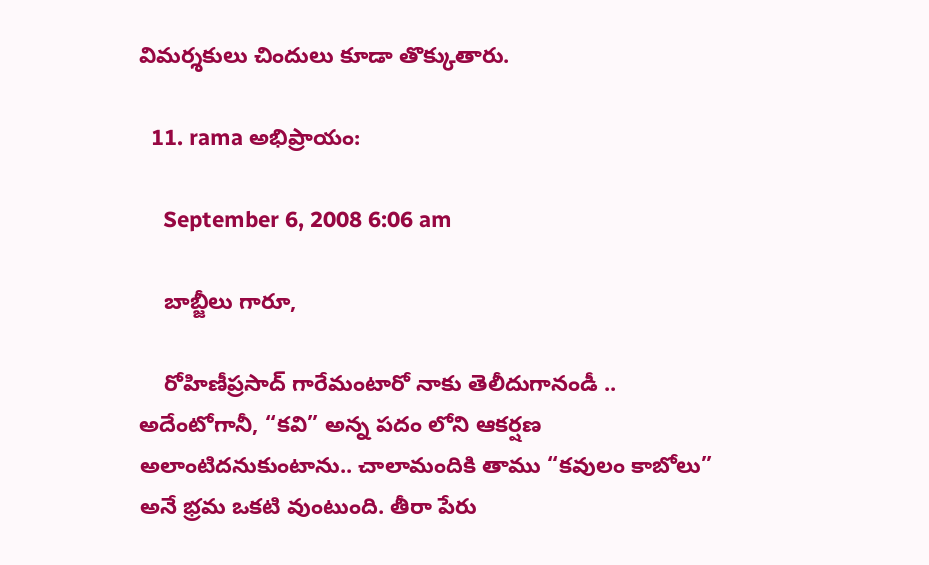విమర్శకులు చిందులు కూడా తొక్కుతారు.

  11. rama అభిప్రాయం:

    September 6, 2008 6:06 am

    బాబ్జీలు గారూ,

    రోహిణీప్రసాద్ గారేమంటారో నాకు తెలీదుగానండీ .. అదేంటోగానీ, “కవి” అన్న పదం లోని ఆకర్షణ అలాంటిదనుకుంటాను.. చాలామందికి తాము “కవులం కాబోలు” అనే భ్రమ ఒకటి వుంటుంది. తీరా పేరు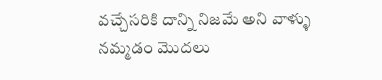వచ్చేసరికి దాన్ని నిజమే అని వాళ్ళు నమ్మడం మొదలు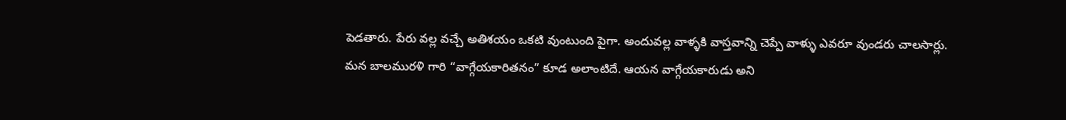పెడతారు. పేరు వల్ల వచ్చే అతిశయం ఒకటి వుంటుంది పైగా. అందువల్ల వాళ్ళకి వాస్తవాన్ని చెప్పే వాళ్ళు ఎవరూ వుండరు చాలసార్లు. మన బాలమురళి గారి “వాగ్గేయకారితనం” కూడ అలాంటిదే. ఆయన వాగ్గేయకారుడు అని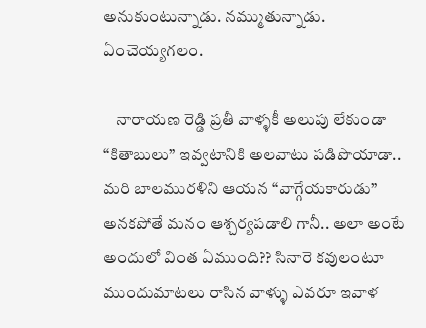అనుకుంటున్నాడు. నమ్ముతున్నాడు. ఏంచెయ్యగలం.

    నారాయణ రెడ్డి ప్రతీ వాళ్ళకీ అలుపు లేకుండా “కితాబులు” ఇవ్వటానికి అలవాటు పడిపొయాడా.. మరి బాలమురళిని ఆయన “వాగ్గేయకారుడు” అనకపోతే మనం ఆశ్చర్యపడాలి గానీ.. అలా అంటే అందులో వింత ఏముంది?? సినారె కవులంటూ ముందుమాటలు రాసిన వాళ్ళు ఎవరూ ఇవాళ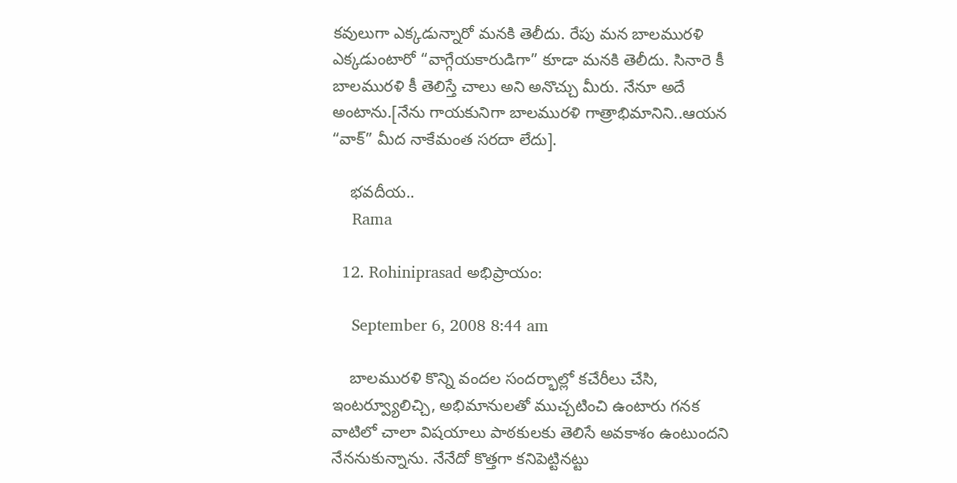కవులుగా ఎక్కడున్నారో మనకి తెలీదు. రేపు మన బాలమురళి ఎక్కడుంటారో “వాగ్గేయకారుడిగా” కూడా మనకి తెలీదు. సినారె కీ బాలమురళి కీ తెలిస్తే చాలు అని అనొచ్చు మీరు. నేనూ అదే అంటాను.[నేను గాయకునిగా బాలమురళి గాత్రాభిమానిని..ఆయన “వాక్” మీద నాకేమంత సరదా లేదు].

    భవదీయ..
    Rama

  12. Rohiniprasad అభిప్రాయం:

    September 6, 2008 8:44 am

    బాలమురళి కొన్ని వందల సందర్భాల్లో కచేరీలు చేసి, ఇంటర్వ్యూలిచ్చి, అభిమానులతో ముచ్చటించి ఉంటారు గనక వాటిలో చాలా విషయాలు పాఠకులకు తెలిసే అవకాశం ఉంటుందని నేననుకున్నాను. నేనేదో కొత్తగా కనిపెట్టినట్టు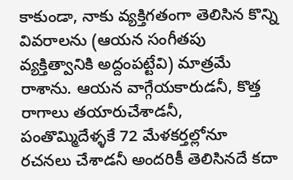కాకుండా, నాకు వ్యక్తిగతంగా తెలిసిన కొన్ని వివరాలను (ఆయన సంగీతపు వ్యక్తిత్వానికి అద్దంపట్టేవి) మాత్రమే రాశాను. ఆయన వాగ్గేయకారుడనీ, కొత్త రాగాలు తయారుచేశాడనీ, పంతొమ్మిదేళ్ళకే 72 మేళకర్తల్లోనూ రచనలు చేశాడనీ అందరికీ తెలిసినదే కదా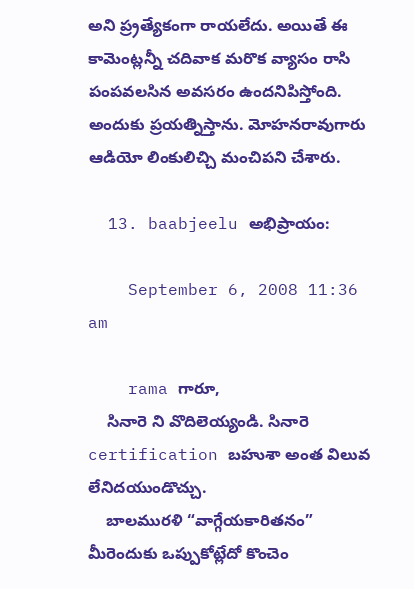అని ప్ర్రత్యేకంగా రాయలేదు. అయితే ఈ కామెంట్లన్నీ చదివాక మరొక వ్యాసం రాసి పంపవలసిన అవసరం ఉందనిపిస్తోంది. అందుకు ప్రయత్నిస్తాను. మోహనరావుగారు ఆడియో లింకులిచ్చి మంచిపని చేశారు.

  13. baabjeelu అభిప్రాయం:

    September 6, 2008 11:36 am

    rama గారూ,
    సినారె ని వొదిలెయ్యండి. సినారె certification బహుశా అంత విలువ లేనిదయుండొచ్చు.
    బాలమురళి “వాగ్గేయకారితనం” మీరెందుకు ఒప్పుకోట్లేదో కొంచెం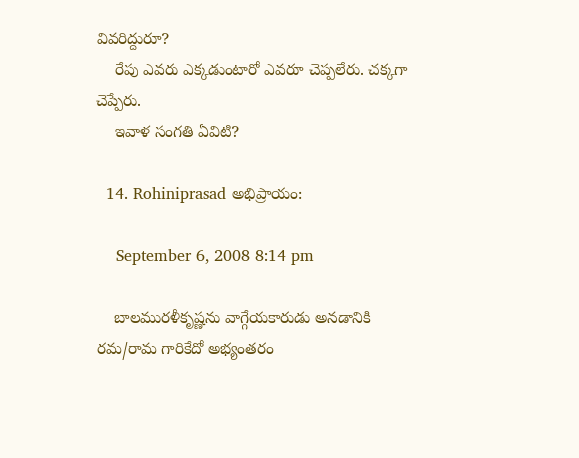వివరిద్దురూ?
    రేపు ఎవరు ఎక్కడుంటారో ఎవరూ చెప్పలేరు. చక్కగా చెప్పేరు.
    ఇవాళ సంగతి ఏవిటి?

  14. Rohiniprasad అభిప్రాయం:

    September 6, 2008 8:14 pm

    బాలమురళీకృష్ణను వాగ్గేయకారుడు అనడానికి రమ/రామ గారికేదో అభ్యంతరం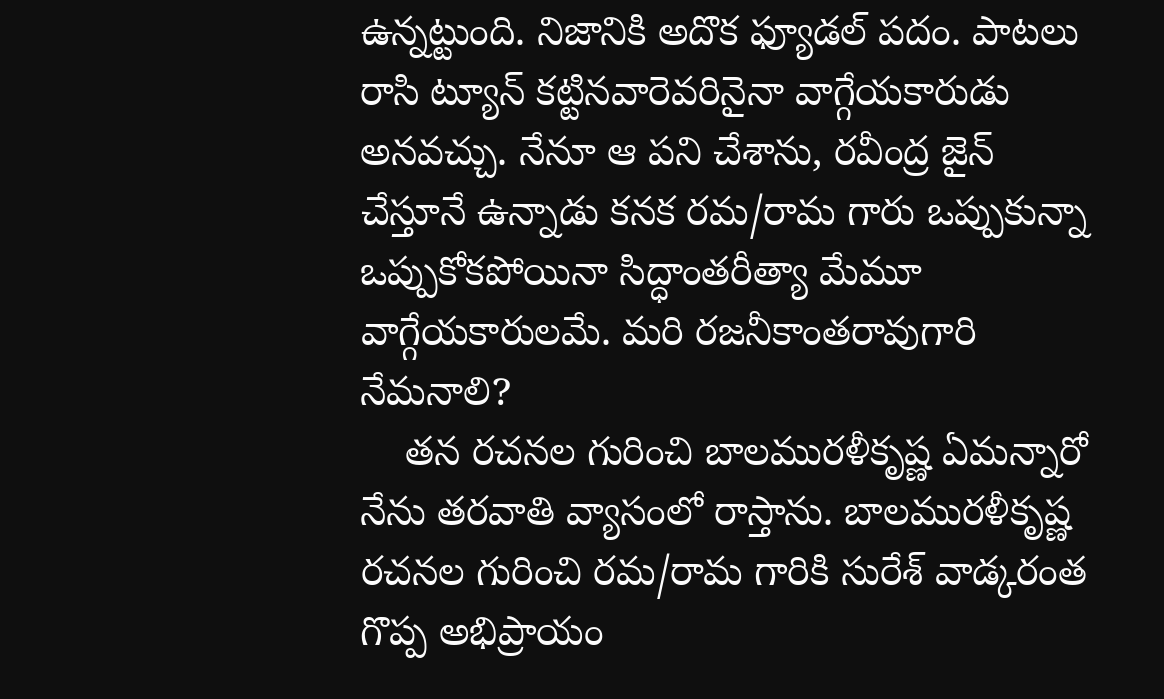ఉన్నట్టుంది. నిజానికి అదొక ఫ్యూడల్ పదం. పాటలు రాసి ట్యూన్ కట్టినవారెవరినైనా వాగ్గేయకారుడు అనవచ్చు. నేనూ ఆ పని చేశాను, రవీంద్ర జైన్ చేస్తూనే ఉన్నాడు కనక రమ/రామ గారు ఒప్పుకున్నా ఒప్పుకోకపోయినా సిద్ధాంతరీత్యా మేమూ వాగ్గేయకారులమే. మరి రజనీకాంతరావుగారి నేమనాలి?
    తన రచనల గురించి బాలమురళీకృష్ణ ఏమన్నారో నేను తరవాతి వ్యాసంలో రాస్తాను. బాలమురళీకృష్ణ రచనల గురించి రమ/రామ గారికి సురేశ్ వాడ్కరంత గొప్ప అభిప్రాయం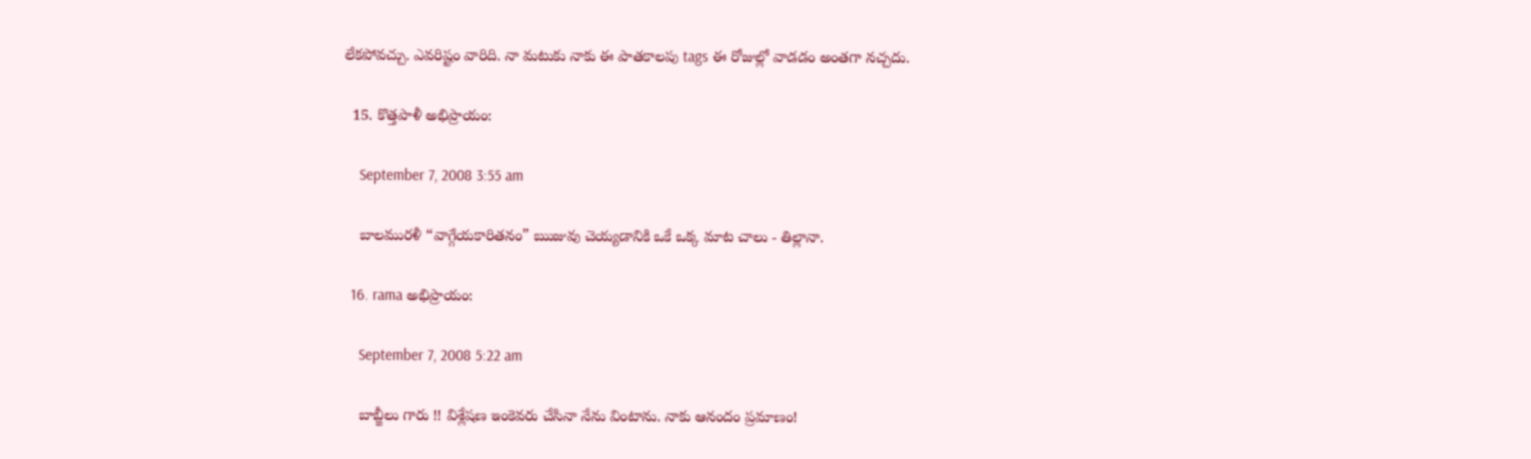లేకపోవచ్చు. ఎవరిష్టం వారిది. నా మటుకు నాకు ఈ పాతకాలపు tags ఈ రోజుల్లో వాడడం అంతగా నచ్చదు.

  15. కొత్తపాళీ అభిప్రాయం:

    September 7, 2008 3:55 am

    బాలమురళీ “వాగ్గేయకారితనం” ఋజువు చెయ్యడానికి ఒకే ఒక్క మాట చాలు - తిల్లానా.

  16. rama అభిప్రాయం:

    September 7, 2008 5:22 am

    బాబ్జీలు గారు !! విశ్లేషణ ఇంకెవరు చేసినా నేను వింటాను. నాకు ఆనందం ప్రమాణం!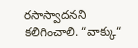రసాస్వాదనని కలిగించాలి. “వాక్కు“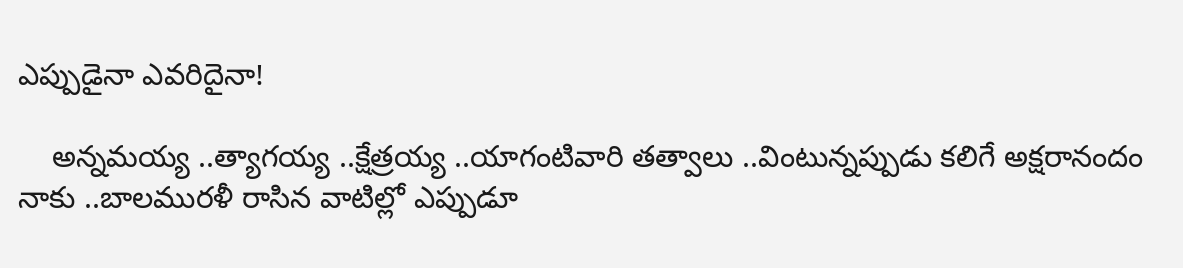ఎప్పుడైనా ఎవరిదైనా!

    అన్నమయ్య ..త్యాగయ్య ..క్షేత్రయ్య ..యాగంటివారి తత్వాలు ..వింటున్నప్పుడు కలిగే అక్షరానందం నాకు ..బాలమురళీ రాసిన వాటిల్లో ఎప్పుడూ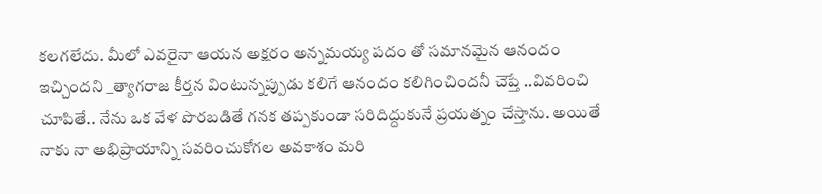కలగలేదు. మీలో ఎవరైనా ఆయన అక్షరం అన్నమయ్య పదం తో సమానమైన ఆనందం ఇచ్చిందని _త్యాగరాజ కీర్తన వింటున్నప్పుడు కలిగే ఆనందం కలిగించిందనీ చెప్తే ..వివరించి చూపితే.. నేను ఒక వేళ పొరబడితే గనక తప్పకుండా సరిదిద్దుకునే ప్రయత్నం చేస్తాను. అయితే నాకు నా అభిప్రాయాన్ని సవరించుకోగల అవకాశం మరి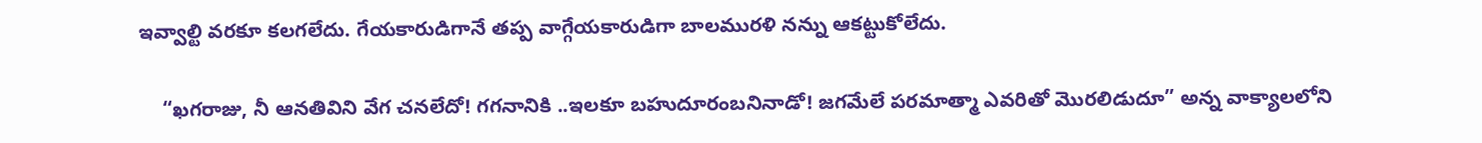ఇవ్వాల్టి వరకూ కలగలేదు. గేయకారుడిగానే తప్ప వాగ్గేయకారుడిగా బాలమురళి నన్ను ఆకట్టుకోలేదు.

    “ఖగరాజు, నీ ఆనతివిని వేగ చనలేదో! గగనానికి ..ఇలకూ బహుదూరంబనినాడో! జగమేలే పరమాత్మా ఎవరితో మొరలిడుదూ” అన్న వాక్యాలలోని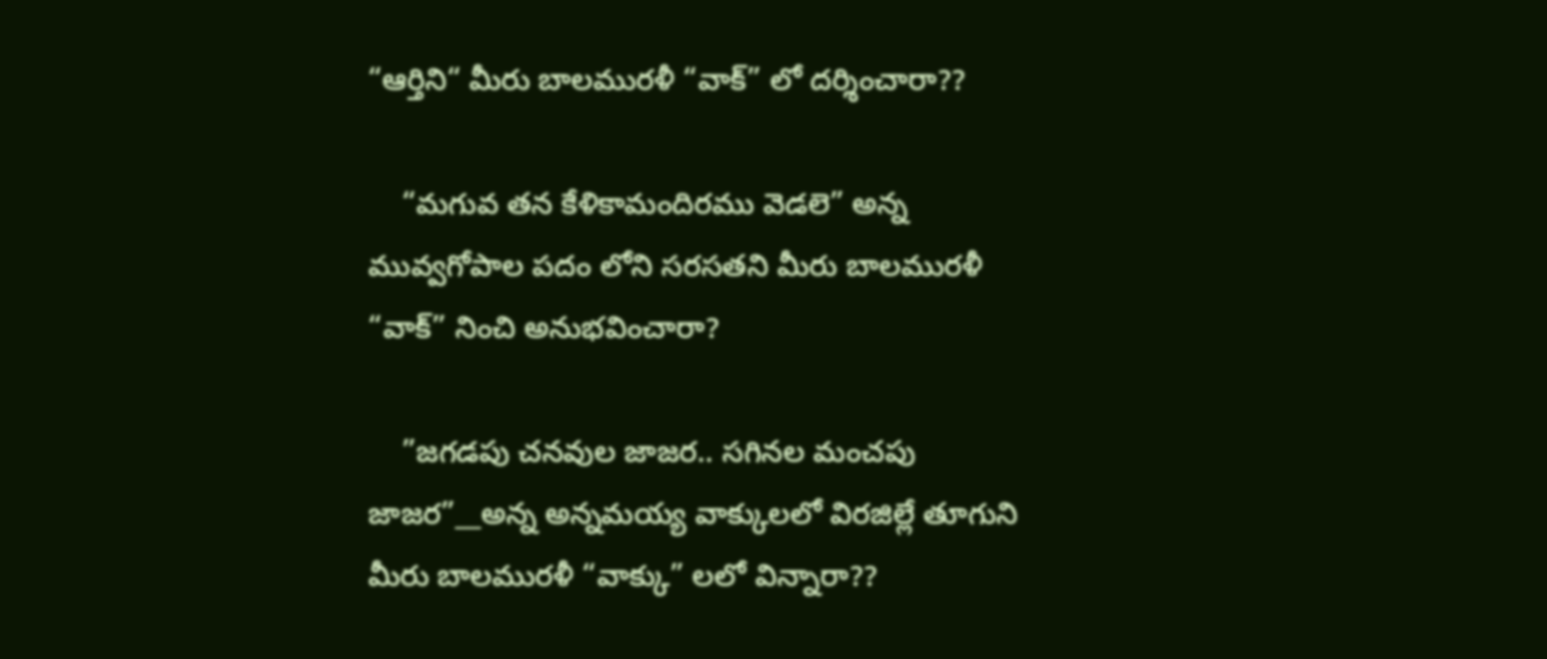“ఆర్తిని“ మీరు బాలమురళీ “వాక్” లో దర్శించారా??

    “మగువ తన కేళికామందిరము వెడలె” అన్న మువ్వగోపాల పదం లోని సరసతని మీరు బాలమురళీ “వాక్” నించి అనుభవించారా?

    ”జగడపు చనవుల జాజర.. సగినల మంచపు జాజర”__అన్న అన్నమయ్య వాక్కులలో విరజిల్లే తూగుని మీరు బాలమురళీ “వాక్కు” లలో విన్నారా??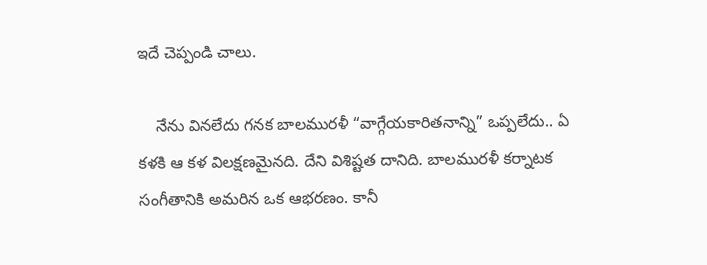ఇదే చెప్పండి చాలు.

    నేను వినలేదు గనక బాలమురళీ “వాగ్గేయకారితనాన్ని” ఒప్పలేదు.. ఏ కళకి ఆ కళ విలక్షణమైనది. దేని విశిష్టత దానిది. బాలమురళీ కర్నాటక సంగీతానికి అమరిన ఒక ఆభరణం. కానీ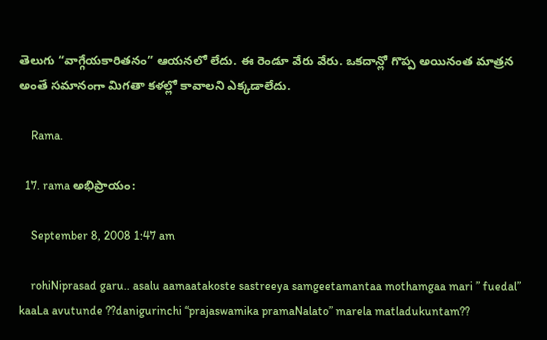తెలుగు “వాగ్గేయకారితనం” ఆయనలో లేదు. ఈ రెండూ వేరు వేరు. ఒకదాన్లో గొప్ప అయినంత మాత్రన అంతే సమానంగా మిగతా కళల్లో కావాలని ఎక్కడాలేదు.

    Rama.

  17. rama అభిప్రాయం:

    September 8, 2008 1:47 am

    rohiNiprasad garu.. asalu aamaatakoste sastreeya samgeetamantaa mothamgaa mari ” fuedal” kaaLa avutunde ??danigurinchi “prajaswamika pramaNalato” marela matladukuntam??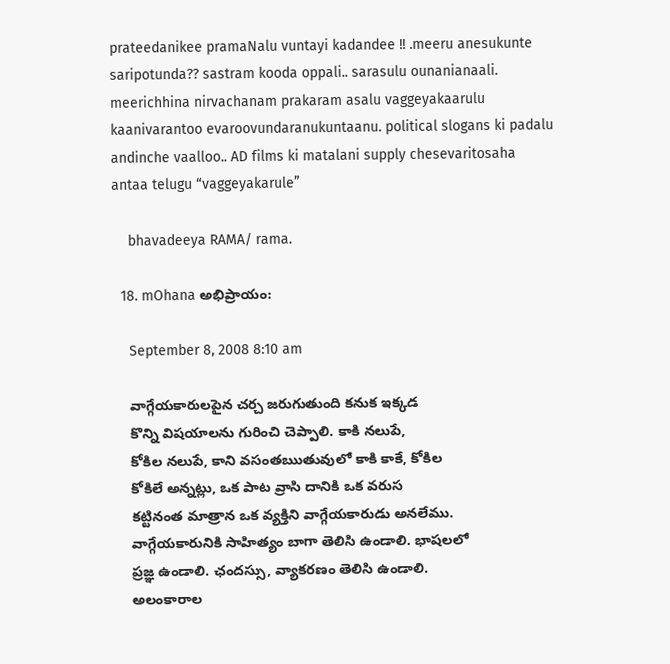prateedanikee pramaNalu vuntayi kadandee !! .meeru anesukunte saripotunda?? sastram kooda oppali.. sarasulu ounanianaali. meerichhina nirvachanam prakaram asalu vaggeyakaarulu kaanivarantoo evaroovundaranukuntaanu. political slogans ki padalu andinche vaalloo.. AD films ki matalani supply chesevaritosaha antaa telugu “vaggeyakarule”

    bhavadeeya RAMA/ rama.

  18. mOhana అభిప్రాయం:

    September 8, 2008 8:10 am

    వాగ్గేయకారులపైన చర్చ జరుగుతుంది కనుక ఇక్కడ
    కొన్ని విషయాలను గురించి చెప్పాలి. కాకి నలుపే,
    కోకిల నలుపే, కాని వసంతఋతువులో కాకి కాకే, కోకిల
    కోకిలే అన్నట్లు, ఒక పాట వ్రాసి దానికి ఒక వరుస
    కట్టినంత మాత్రాన ఒక వ్యక్తిని వాగ్గేయకారుడు అనలేము.
    వాగ్గేయకారునికి సాహిత్యం బాగా తెలిసి ఉండాలి. భాషలలో
    ప్రజ్ఞ ఉండాలి. ఛందస్సు, వ్యాకరణం తెలిసి ఉండాలి.
    అలంకారాల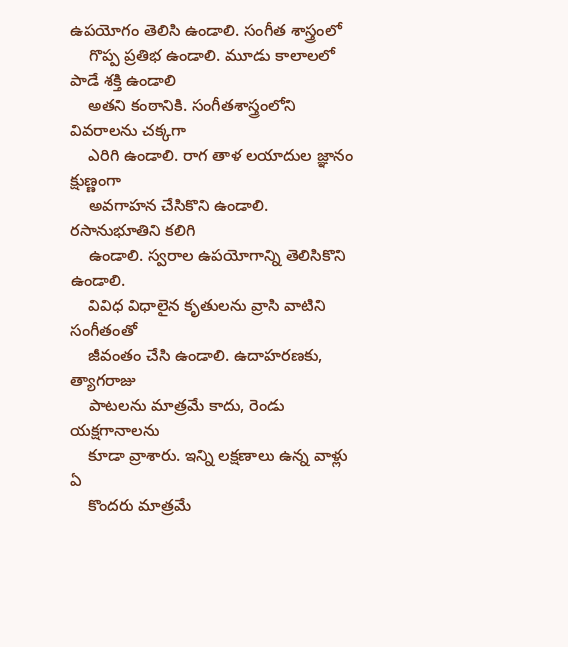ఉపయోగం తెలిసి ఉండాలి. సంగీత శాస్త్రంలో
    గొప్ప ప్రతిభ ఉండాలి. మూడు కాలాలలో పాడే శక్తి ఉండాలి
    అతని కంఠానికి. సంగీతశాస్త్రంలోని వివరాలను చక్కగా
    ఎరిగి ఉండాలి. రాగ తాళ లయాదుల జ్ఞానం క్షుణ్ణంగా
    అవగాహన చేసికొని ఉండాలి. రసానుభూతిని కలిగి
    ఉండాలి. స్వరాల ఉపయోగాన్ని తెలిసికొని ఉండాలి.
    వివిధ విధాలైన కృతులను వ్రాసి వాటిని సంగీతంతో
    జీవంతం చేసి ఉండాలి. ఉదాహరణకు, త్యాగరాజు
    పాటలను మాత్రమే కాదు, రెండు యక్షగానాలను
    కూడా వ్రాశారు. ఇన్ని లక్షణాలు ఉన్న వాళ్లు ఏ
    కొందరు మాత్రమే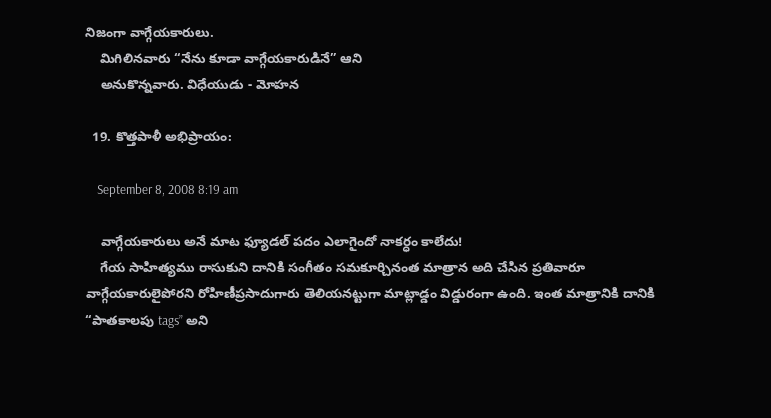నిజంగా వాగ్గేయకారులు.
    మిగిలినవారు “నేను కూడా వాగ్గేయకారుడినే” ఆని
    అనుకొన్నవారు. విధేయుడు - మోహన

  19. కొత్తపాళీ అభిప్రాయం:

    September 8, 2008 8:19 am

    వాగ్గేయకారులు అనే మాట ఫ్యూడల్ పదం ఎలాగైందో నాకర్ధం కాలేదు!
    గేయ సాహిత్యము రాసుకుని దానికి సంగీతం సమకూర్చినంత మాత్రాన అది చేసిన ప్రతివారూ వాగ్గేయకారులైపోరని రోహిణీప్రసాదుగారు తెలియనట్టుగా మాట్లాడ్డం విడ్డురంగా ఉంది. ఇంత మాత్రానికి దానికి “పాతకాలపు tags” అని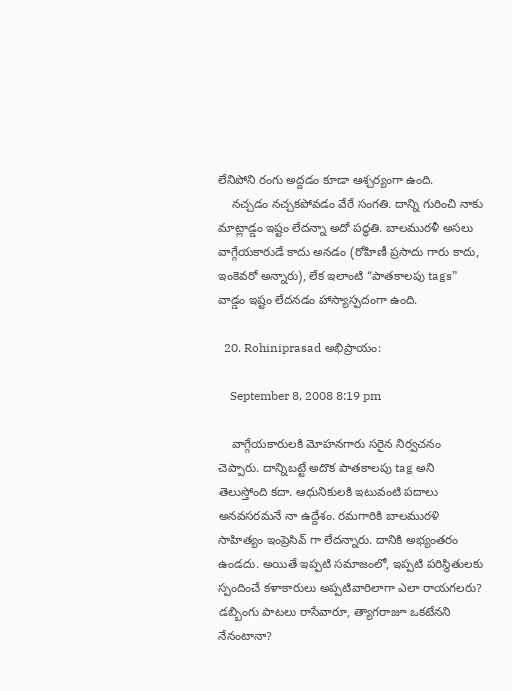లేనిపోని రంగు అద్దడం కూడా ఆశ్చర్యంగా ఉంది.
    నచ్చడం నచ్చకపోవడం వేరే సంగతి. దాన్ని గురించి నాకు మాట్లాడ్డం ఇష్టం లేదన్నా అదో పద్ధతి. బాలమురళీ అసలు వాగ్గేయకారుడే కాదు అనడం (రోహిణీ ప్రసాదు గారు కాదు, ఇంకెవరో అన్నారు), లేక ఇలాంటి “పాతకాలపు tags” వాడ్డం ఇష్టం లేదనడం హాస్యాస్పదంగా ఉంది.

  20. Rohiniprasad అభిప్రాయం:

    September 8, 2008 8:19 pm

    వాగ్గేయకారులకి మోహనగారు సరైన నిర్వచనం చెప్పారు. దాన్నిబట్టే అదొక పాతకాలపు tag అని తెలుస్తోంది కదా. ఆధునికులకి ఇటువంటి పదాలు అనవసరమనే నా ఉద్దేశం. రమగారికి బాలమురళి సాహిత్యం ఇంప్రెసివ్ గా లేదన్నారు. దానికి అభ్యంతరం ఉండదు. అయితే ఇప్పటి సమాజంలో, ఇప్పటి పరిస్థితులకు స్పందించే కళాకారులు అప్పటివారిలాగా ఎలా రాయగలరు? డబ్బింగు పాటలు రాసేవారూ, త్యాగరాజూ ఒకటేనని నేనంటానా?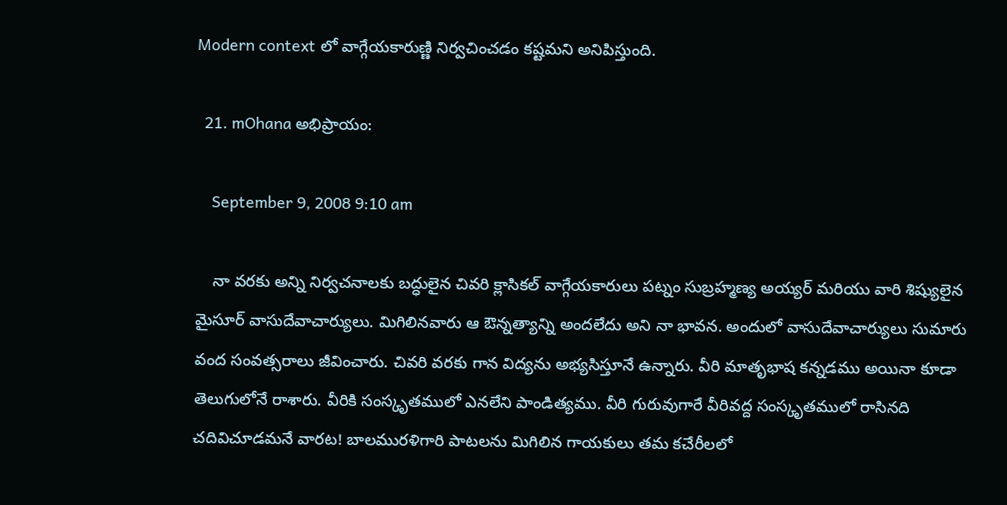Modern context లో వాగ్గేయకారుణ్ణి నిర్వచించడం కష్టమని అనిపిస్తుంది.

  21. mOhana అభిప్రాయం:

    September 9, 2008 9:10 am

    నా వరకు అన్ని నిర్వచనాలకు బద్ధులైన చివరి క్లాసికల్ వాగ్గేయకారులు పట్నం సుబ్రహ్మణ్య అయ్యర్ మరియు వారి శిష్యులైన మైసూర్ వాసుదేవాచార్యులు. మిగిలినవారు ఆ ఔన్నత్యాన్ని అందలేదు అని నా భావన. అందులో వాసుదేవాచార్యులు సుమారు వంద సంవత్సరాలు జీవించారు. చివరి వరకు గాన విద్యను అభ్యసిస్తూనే ఉన్నారు. వీరి మాతృభాష కన్నడము అయినా కూడా తెలుగులోనే రాశారు. వీరికి సంస్కృతములో ఎనలేని పాండిత్యము. వీరి గురువుగారే వీరివద్ద సంస్కృతములో రాసినది చదివిచూడమనే వారట! బాలమురళిగారి పాటలను మిగిలిన గాయకులు తమ కచేరీలలో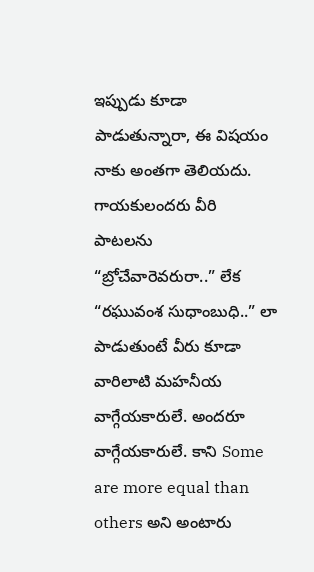ఇప్పుడు కూడా పాడుతున్నారా, ఈ విషయం నాకు అంతగా తెలియదు. గాయకులందరు వీరి పాటలను “బ్రోచేవారెవరురా..” లేక “రఘువంశ సుధాంబుధి..” లా పాడుతుంటే వీరు కూడా వారిలాటి మహనీయ వాగ్గేయకారులే. అందరూ వాగ్గేయకారులే. కాని Some are more equal than others అని అంటారు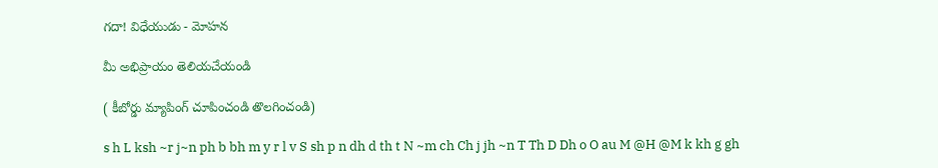గదా! విధేయుడు - మోహన

మీ అభిప్రాయం తెలియచేయండి

( కీబోర్డు మ్యాపింగ్ చూపించండి తొలగించండి)

s h L ksh ~r j~n ph b bh m y r l v S sh p n dh d th t N ~m ch Ch j jh ~n T Th D Dh o O au M @H @M k kh g gh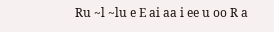Ru ~l ~lu e E ai aa i ee u oo R a